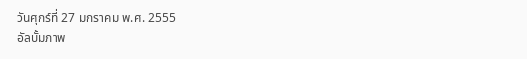วันศุกร์ที่ 27 มกราคม พ.ศ. 2555
อัลบั้มภาพ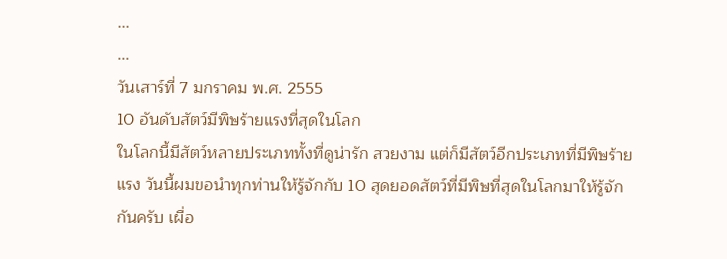...
...
วันเสาร์ที่ 7 มกราคม พ.ศ. 2555
10 อันดับสัตว์มีพิษร้ายแรงที่สุดในโลก
ในโลกนี้มีสัตว์หลายประเภททั้งที่ดูน่ารัก สวยงาม แต่ก็มีสัตว์อีกประเภทที่มีพิษร้ายแรง วันนี้ผมขอนำทุกท่านให้รู้จักกับ 10 สุดยอดสัตว์ที่มีพิษที่สุดในโลกมาให้รู้จักกันครับ เผื่อ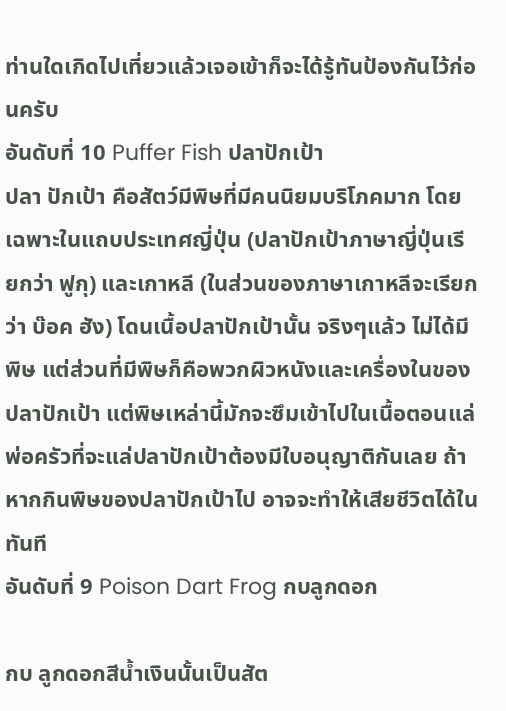ท่านใดเกิดไปเที่ยวแล้วเจอเข้าก็จะได้รู้ทันป้องกันไว้ก่อนครับ
อันดับที่ 10 Puffer Fish ปลาปักเป้า
ปลา ปักเป้า คือสัตว์มีพิษที่มีคนนิยมบริโภคมาก โดยเฉพาะในแถบประเทศญี่ปุ่น (ปลาปักเป้าภาษาญี่ปุ่นเรียกว่า ฟูกุ) และเกาหลี (ในส่วนของภาษาเกาหลีจะเรียกว่า บ๊อค ฮัง) โดนเนื้อปลาปักเป้านั้น จริงๆแล้ว ไม่ได้มีพิษ แต่ส่วนที่มีพิษก็คือพวกผิวหนังและเครื่องในของปลาปักเป้า แต่พิษเหล่านี้มักจะซึมเข้าไปในเนื้อตอนแล่ พ่อครัวที่จะแล่ปลาปักเป้าต้องมีใบอนุญาติกันเลย ถ้าหากกินพิษของปลาปักเป้าไป อาจจะทำให้เสียชีวิตได้ในทันที
อันดับที่ 9 Poison Dart Frog กบลูกดอก

กบ ลูกดอกสีน้ำเงินนั้นเป็นสัต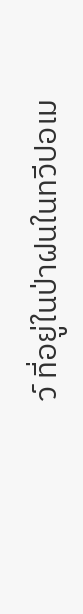ว์ ที่อยู่ในป่าฝนในทวีปอเม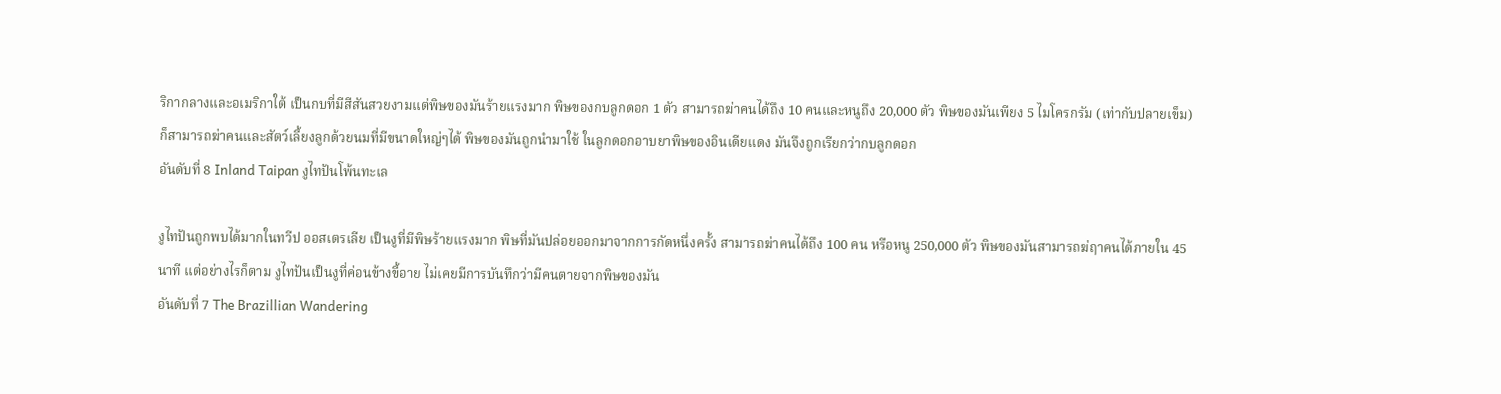ริกากลางและอเมริกาใต้ เป็นกบที่มีสีสันสวยงามแต่พิษของมันร้ายแรงมาก พิษของกบลูกดอก 1 ตัว สามารถฆ่าคนได้ถึง 10 คนและหนูถึง 20,000 ตัว พิษของมันเพียง 5 ไมโครกรัม (เท่ากับปลายเข็ม) ก็สามารถฆ่าคนและสัตว์เลี้ยงลูกด้วยนมที่มีขนาดใหญ่ๆได้ พิษของมันถูกนำมาใช้ ในลูกดอกอาบยาพิษของอินเดียแดง มันจึงถูกเรียกว่ากบลูกดอก
อันดับที่ 8 Inland Taipan งูไทปันโพ้นทะเล

งูไทปันถูกพบได้มากในทวีป ออสเตรเลีย เป็นงูที่มีพิษร้ายแรงมาก พิษที่มันปล่อยออกมาจากการกัดหนึ่งครั้ง สามารถฆ่าคนได้ถึง 100 คน หรือหนู 250,000 ตัว พิษของมันสามารถฆ่ฤาคนได้ภายใน 45 นาที แต่อย่างไรก็ตาม งูไทปันเป็นงูที่ค่อนข้างขี้อาย ไม่เคยมีการบันทึกว่ามีคนตายจากพิษของมัน
อันดับที่ 7 The Brazillian Wandering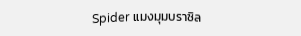Spider แมงมุมบราซิล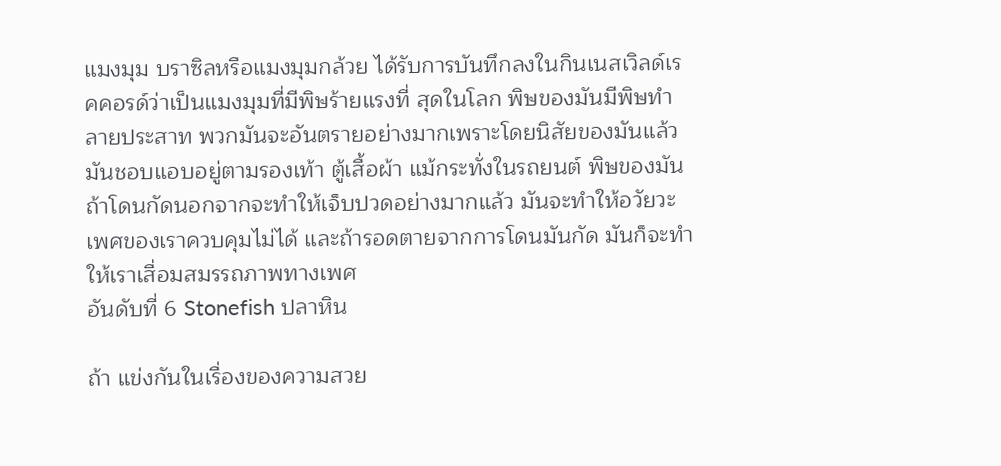แมงมุม บราซิลหรือแมงมุมกล้วย ได้รับการบันทึกลงในกินเนสเวิลด์เรคคอรด์ว่าเป็นแมงมุมที่มีพิษร้ายแรงที่ สุดในโลก พิษของมันมีพิษทำลายประสาท พวกมันจะอันตรายอย่างมากเพราะโดยนิสัยของมันแล้วมันชอบแอบอยู่ตามรองเท้า ตู้เสื้อผ้า แม้กระทั่งในรถยนต์ พิษของมันถ้าโดนกัดนอกจากจะทำให้เจ็บปวดอย่างมากแล้ว มันจะทำให้อวัยวะเพศของเราควบคุมไม่ได้ และถ้ารอดตายจากการโดนมันกัด มันก็จะทำให้เราเสื่อมสมรรถภาพทางเพศ
อันดับที่ 6 Stonefish ปลาหิน

ถ้า แข่งกันในเรื่องของความสวย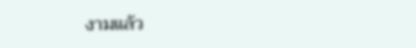งามแล้ว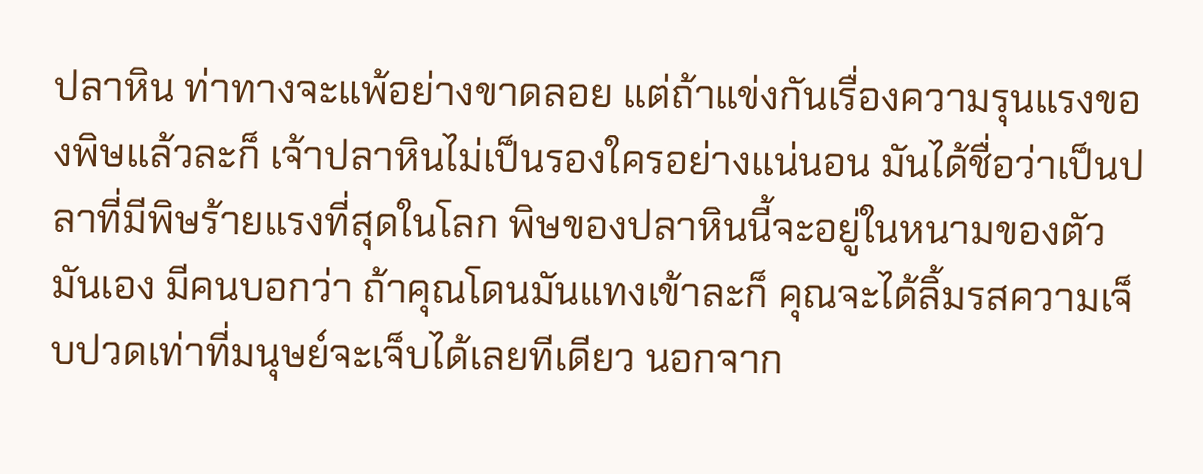ปลาหิน ท่าทางจะแพ้อย่างขาดลอย แต่ถ้าแข่งกันเรื่องความรุนแรงของพิษแล้วละก็ เจ้าปลาหินไม่เป็นรองใครอย่างแน่นอน มันได้ชื่อว่าเป็นปลาที่มีพิษร้ายแรงที่สุดในโลก พิษของปลาหินนี้จะอยู่ในหนามของตัวมันเอง มีคนบอกว่า ถ้าคุณโดนมันแทงเข้าละก็ คุณจะได้ลิ้มรสความเจ็บปวดเท่าที่มนุษย์จะเจ็บได้เลยทีเดียว นอกจาก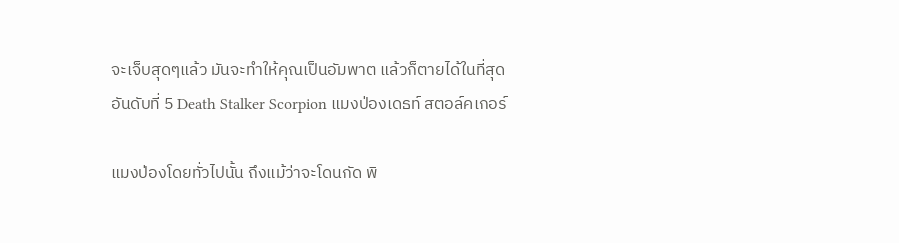จะเจ็บสุดๆแล้ว มันจะทำให้คุณเป็นอัมพาต แล้วก็ตายได้ในที่สุด
อันดับที่ 5 Death Stalker Scorpion แมงป่องเดธท์ สตอล์คเกอร์

แมงป่องโดยทั่วไปนั้น ถึงแม้ว่าจะโดนกัด พิ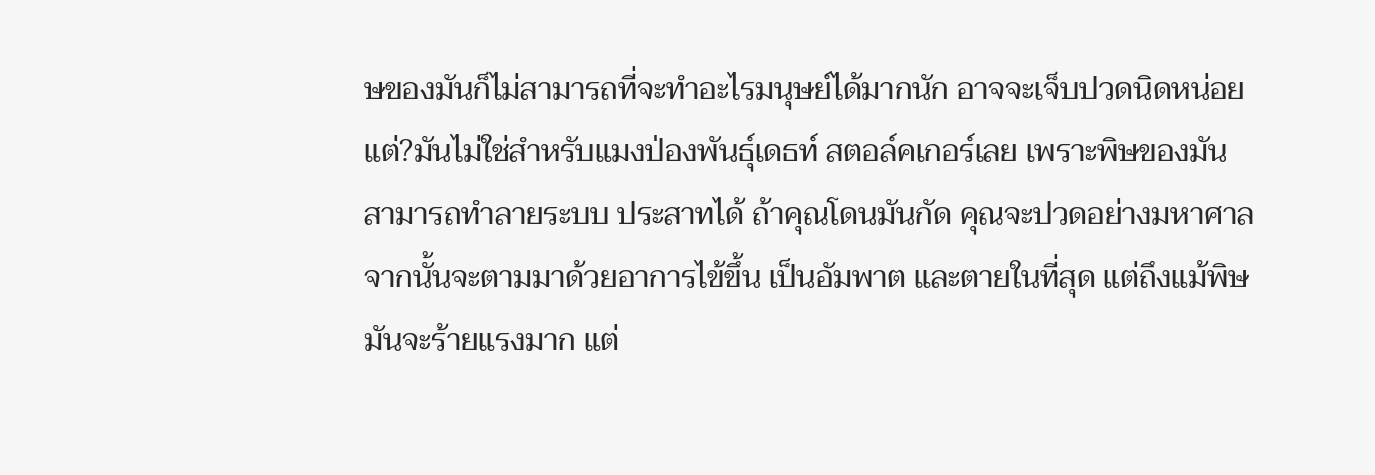ษของมันก็ไม่สามารถที่จะทำอะไรมนุษย์ได้มากนัก อาจจะเจ็บปวดนิดหน่อย แต่?มันไม่ใช่สำหรับแมงป่องพันธุ์เดธท์ สตอล์คเกอร์เลย เพราะพิษของมันสามารถทำลายระบบ ประสาทได้ ถ้าคุณโดนมันกัด คุณจะปวดอย่างมหาศาล จากนั้นจะตามมาด้วยอาการไข้ขึ้น เป็นอัมพาต และตายในที่สุด แต่ถึงแม้พิษมันจะร้ายแรงมาก แต่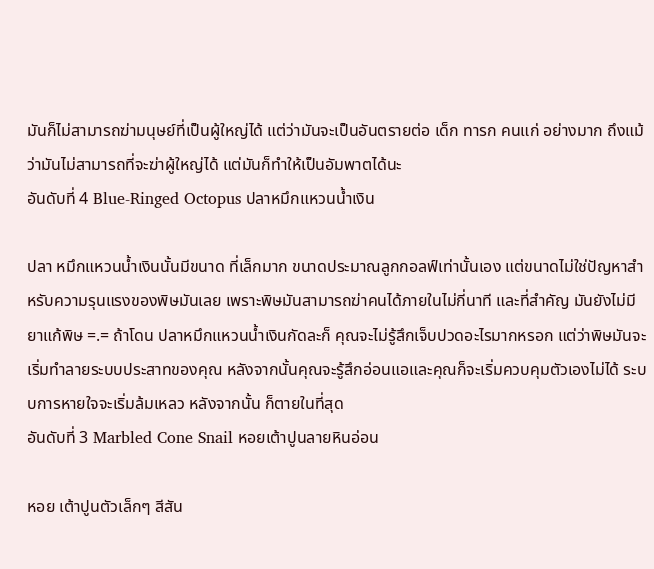มันก็ไม่สามารถฆ่ามนุษย์ที่เป็นผู้ใหญ่ได้ แต่ว่ามันจะเป็นอันตรายต่อ เด็ก ทารก คนแก่ อย่างมาก ถึงแม้ว่ามันไม่สามารถที่จะฆ่าผู้ใหญ่ได้ แต่มันก็ทำให้เป็นอัมพาตได้นะ
อันดับที่ 4 Blue-Ringed Octopus ปลาหมึกแหวนน้ำเงิน

ปลา หมึกแหวนน้ำเงินนั้นมีขนาด ที่เล็กมาก ขนาดประมาณลูกกอลฟ์เท่านั้นเอง แต่ขนาดไม่ใช่ปัญหาสำหรับความรุนแรงของพิษมันเลย เพราะพิษมันสามารถฆ่าคนได้ภายในไม่กี่นาที และที่สำคัญ มันยังไม่มียาแก้พิษ =.= ถ้าโดน ปลาหมึกแหวนน้ำเงินกัดละก็ คุณจะไม่รู้สึกเจ็บปวดอะไรมากหรอก แต่ว่าพิษมันจะเริ่มทำลายระบบประสาทของคุณ หลังจากนั้นคุณจะรู้สึกอ่อนแอและคุณก็จะเริ่มควบคุมตัวเองไม่ได้ ระบบการหายใจจะเริ่มล้มเหลว หลังจากนั้น ก็ตายในที่สุด
อันดับที่ 3 Marbled Cone Snail หอยเต้าปูนลายหินอ่อน

หอย เต้าปูนตัวเล็กๆ สีสัน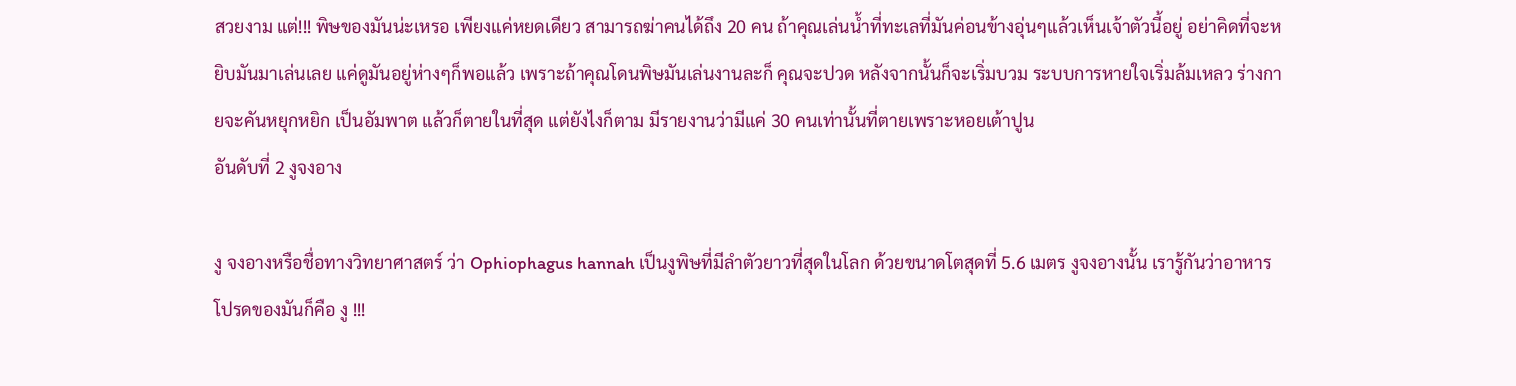สวยงาม แต่!!! พิษของมันน่ะเหรอ เพียงแค่หยดเดียว สามารถฆ่าคนได้ถึง 20 คน ถ้าคุณเล่นน้ำที่ทะเลที่มันค่อนข้างอุ่นๆแล้วเห็นเจ้าตัวนี้อยู่ อย่าคิดที่จะหยิบมันมาเล่นเลย แค่ดูมันอยู่ห่างๆก็พอแล้ว เพราะถ้าคุณโดนพิษมันเล่นงานละก็ คุณจะปวด หลังจากนั้นก็จะเริ่มบวม ระบบการหายใจเริ่มล้มเหลว ร่างกายจะคันหยุกหยิก เป็นอัมพาต แล้วก็ตายในที่สุด แต่ยังไงก็ตาม มีรายงานว่ามีแค่ 30 คนเท่านั้นที่ตายเพราะหอยเต้าปูน
อันดับที่ 2 งูจงอาง

งู จงอางหรือชื่อทางวิทยาศาสตร์ ว่า Ophiophagus hannah เป็นงูพิษที่มีลำตัวยาวที่สุดในโลก ด้วยขนาดโตสุดที่ 5.6 เมตร งูจงอางนั้น เรารู้กันว่าอาหารโปรดของมันก็คือ งู !!!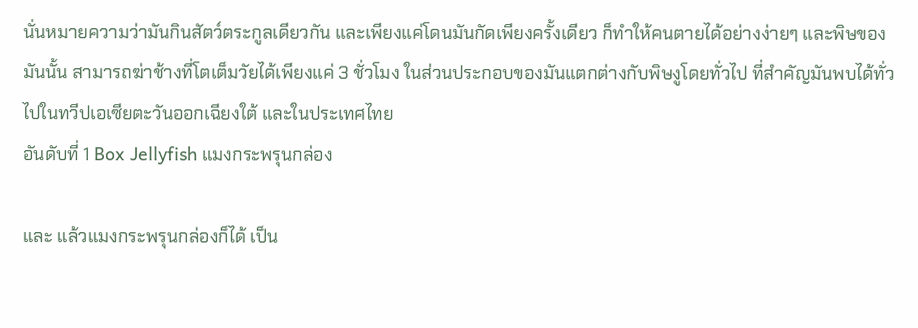นั่นหมายความว่ามันกินสัตว์ตระกูลเดียวกัน และเพียงแค่โดนมันกัดเพียงครั้งเดียว ก็ทำให้คนตายได้อย่างง่ายๆ และพิษของมันนั้น สามารถฆ่าช้างที่โตเต็มวัยได้เพียงแค่ 3 ชั่วโมง ในส่วนประกอบของมันแตกต่างกับพิษงูโดยทั่วไป ที่สำคัญมันพบได้ทั่วไปในทวีปเอเซียตะวันออกเฉียงใต้ และในประเทศไทย
อันดับที่ 1 Box Jellyfish แมงกระพรุนกล่อง

และ แล้วแมงกระพรุนกล่องก็ได้ เป็น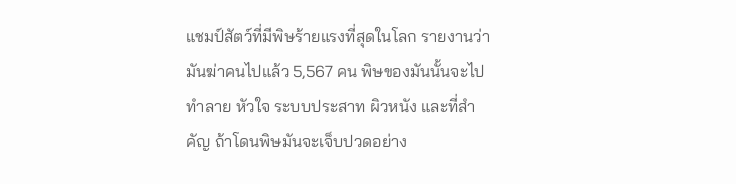แชมป์สัตว์ที่มีพิษร้ายแรงที่สุดในโลก รายงานว่ามันฆ่าคนไปแล้ว 5,567 คน พิษของมันนั้นจะไปทำลาย หัวใจ ระบบประสาท ผิวหนัง และที่สำคัญ ถ้าโดนพิษมันจะเจ็บปวดอย่าง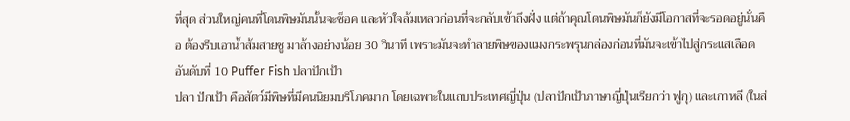ที่สุด ส่วนใหญ่คนที่โดนพิษมันนั้นจะช็อค และหัวใจล้มเหลวก่อนที่จะกลับเข้าถึงฝั่ง แต่ถ้าคุณโดนพิษมันก็ยังมีโอกาสที่จะรอดอยู่นั่นคือ ต้องรีบเอาน้ำส้มสายชู มาล้างอย่างน้อย 30 วินาที เพราะมันจะทำลายพิษของแมงกระพรุนกล่องก่อนที่มันจะเข้าไปสู่กระแสเลือด
อันดับที่ 10 Puffer Fish ปลาปักเป้า
ปลา ปักเป้า คือสัตว์มีพิษที่มีคนนิยมบริโภคมาก โดยเฉพาะในแถบประเทศญี่ปุ่น (ปลาปักเป้าภาษาญี่ปุ่นเรียกว่า ฟูกุ) และเกาหลี (ในส่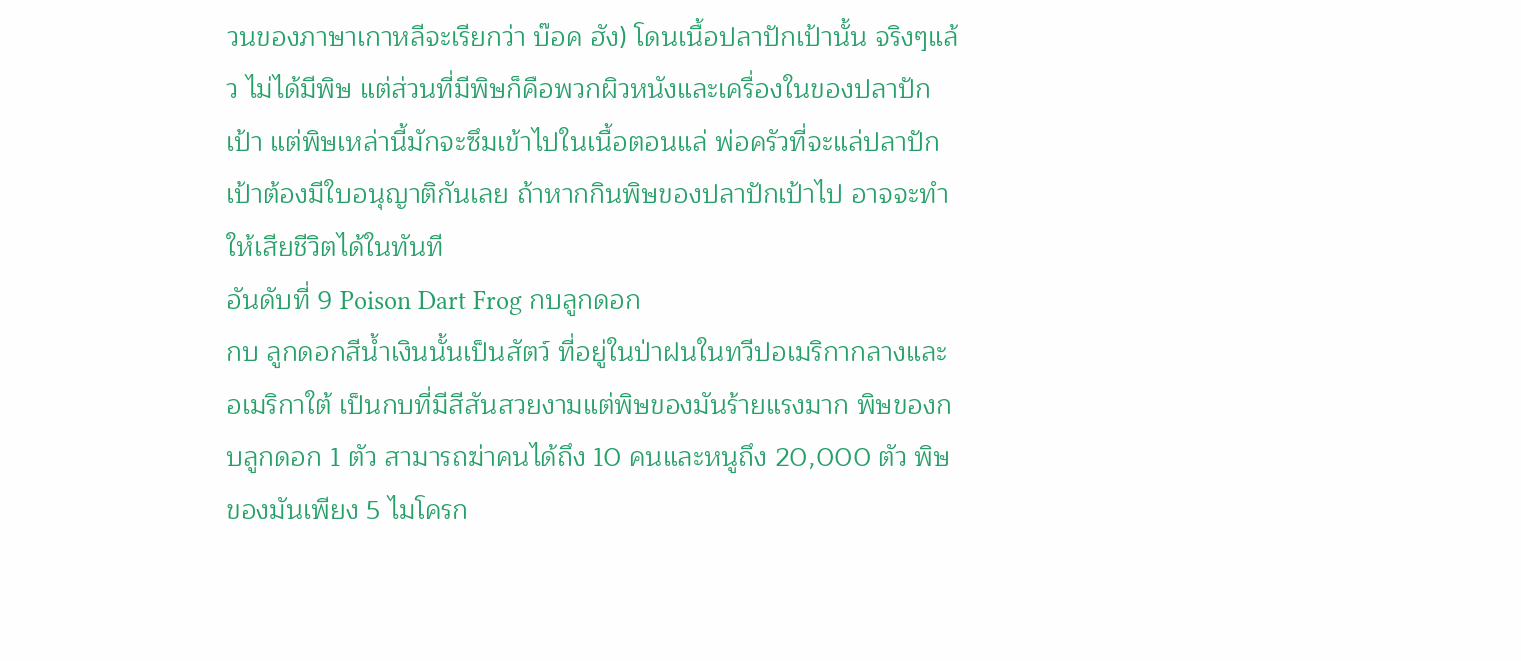วนของภาษาเกาหลีจะเรียกว่า บ๊อค ฮัง) โดนเนื้อปลาปักเป้านั้น จริงๆแล้ว ไม่ได้มีพิษ แต่ส่วนที่มีพิษก็คือพวกผิวหนังและเครื่องในของปลาปักเป้า แต่พิษเหล่านี้มักจะซึมเข้าไปในเนื้อตอนแล่ พ่อครัวที่จะแล่ปลาปักเป้าต้องมีใบอนุญาติกันเลย ถ้าหากกินพิษของปลาปักเป้าไป อาจจะทำให้เสียชีวิตได้ในทันที
อันดับที่ 9 Poison Dart Frog กบลูกดอก
กบ ลูกดอกสีน้ำเงินนั้นเป็นสัตว์ ที่อยู่ในป่าฝนในทวีปอเมริกากลางและอเมริกาใต้ เป็นกบที่มีสีสันสวยงามแต่พิษของมันร้ายแรงมาก พิษของกบลูกดอก 1 ตัว สามารถฆ่าคนได้ถึง 10 คนและหนูถึง 20,000 ตัว พิษของมันเพียง 5 ไมโครก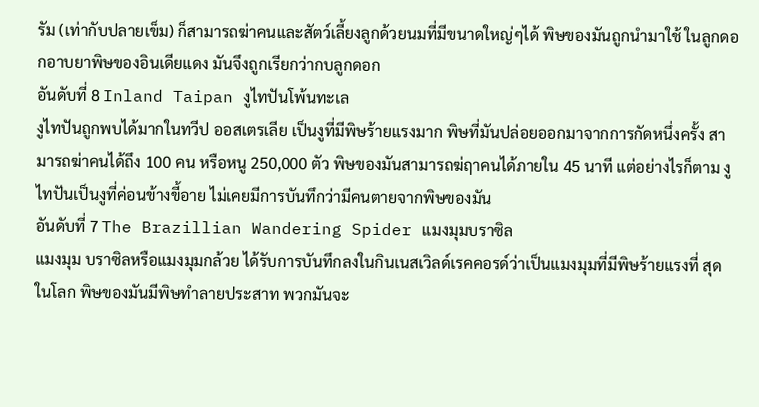รัม (เท่ากับปลายเข็ม) ก็สามารถฆ่าคนและสัตว์เลี้ยงลูกด้วยนมที่มีขนาดใหญ่ๆได้ พิษของมันถูกนำมาใช้ ในลูกดอกอาบยาพิษของอินเดียแดง มันจึงถูกเรียกว่ากบลูกดอก
อันดับที่ 8 Inland Taipan งูไทปันโพ้นทะเล
งูไทปันถูกพบได้มากในทวีป ออสเตรเลีย เป็นงูที่มีพิษร้ายแรงมาก พิษที่มันปล่อยออกมาจากการกัดหนึ่งครั้ง สามารถฆ่าคนได้ถึง 100 คน หรือหนู 250,000 ตัว พิษของมันสามารถฆ่ฤาคนได้ภายใน 45 นาที แต่อย่างไรก็ตาม งูไทปันเป็นงูที่ค่อนข้างขี้อาย ไม่เคยมีการบันทึกว่ามีคนตายจากพิษของมัน
อันดับที่ 7 The Brazillian Wandering Spider แมงมุมบราซิล
แมงมุม บราซิลหรือแมงมุมกล้วย ได้รับการบันทึกลงในกินเนสเวิลด์เรคคอรด์ว่าเป็นแมงมุมที่มีพิษร้ายแรงที่ สุดในโลก พิษของมันมีพิษทำลายประสาท พวกมันจะ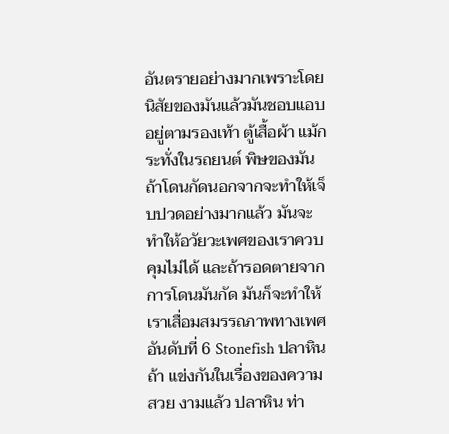อันตรายอย่างมากเพราะโดยนิสัยของมันแล้วมันชอบแอบอยู่ตามรองเท้า ตู้เสื้อผ้า แม้กระทั่งในรถยนต์ พิษของมันถ้าโดนกัดนอกจากจะทำให้เจ็บปวดอย่างมากแล้ว มันจะทำให้อวัยวะเพศของเราควบคุมไม่ได้ และถ้ารอดตายจากการโดนมันกัด มันก็จะทำให้เราเสื่อมสมรรถภาพทางเพศ
อันดับที่ 6 Stonefish ปลาหิน
ถ้า แข่งกันในเรื่องของความสวย งามแล้ว ปลาหิน ท่า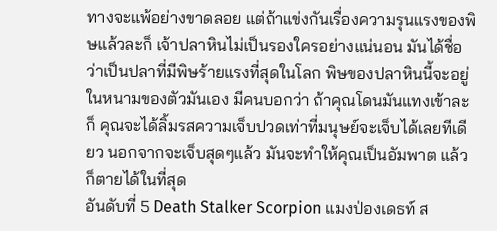ทางจะแพ้อย่างขาดลอย แต่ถ้าแข่งกันเรื่องความรุนแรงของพิษแล้วละก็ เจ้าปลาหินไม่เป็นรองใครอย่างแน่นอน มันได้ชื่อว่าเป็นปลาที่มีพิษร้ายแรงที่สุดในโลก พิษของปลาหินนี้จะอยู่ในหนามของตัวมันเอง มีคนบอกว่า ถ้าคุณโดนมันแทงเข้าละก็ คุณจะได้ลิ้มรสความเจ็บปวดเท่าที่มนุษย์จะเจ็บได้เลยทีเดียว นอกจากจะเจ็บสุดๆแล้ว มันจะทำให้คุณเป็นอัมพาต แล้วก็ตายได้ในที่สุด
อันดับที่ 5 Death Stalker Scorpion แมงป่องเดธท์ ส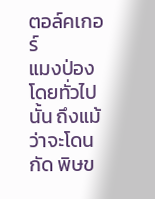ตอล์คเกอร์
แมงป่องโดยทั่วไปนั้น ถึงแม้ว่าจะโดนกัด พิษข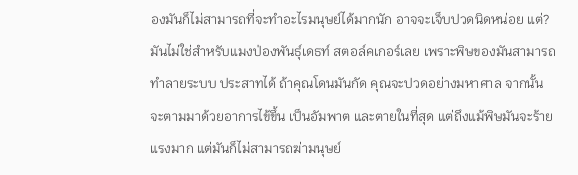องมันก็ไม่สามารถที่จะทำอะไรมนุษย์ได้มากนัก อาจจะเจ็บปวดนิดหน่อย แต่?มันไม่ใช่สำหรับแมงป่องพันธุ์เดธท์ สตอล์คเกอร์เลย เพราะพิษของมันสามารถทำลายระบบ ประสาทได้ ถ้าคุณโดนมันกัด คุณจะปวดอย่างมหาศาล จากนั้นจะตามมาด้วยอาการไข้ขึ้น เป็นอัมพาต และตายในที่สุด แต่ถึงแม้พิษมันจะร้ายแรงมาก แต่มันก็ไม่สามารถฆ่ามนุษย์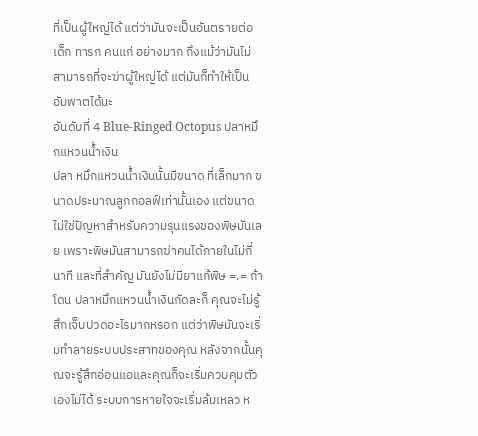ที่เป็นผู้ใหญ่ได้ แต่ว่ามันจะเป็นอันตรายต่อ เด็ก ทารก คนแก่ อย่างมาก ถึงแม้ว่ามันไม่สามารถที่จะฆ่าผู้ใหญ่ได้ แต่มันก็ทำให้เป็นอัมพาตได้นะ
อันดับที่ 4 Blue-Ringed Octopus ปลาหมึกแหวนน้ำเงิน
ปลา หมึกแหวนน้ำเงินนั้นมีขนาด ที่เล็กมาก ขนาดประมาณลูกกอลฟ์เท่านั้นเอง แต่ขนาดไม่ใช่ปัญหาสำหรับความรุนแรงของพิษมันเลย เพราะพิษมันสามารถฆ่าคนได้ภายในไม่กี่นาที และที่สำคัญ มันยังไม่มียาแก้พิษ =.= ถ้าโดน ปลาหมึกแหวนน้ำเงินกัดละก็ คุณจะไม่รู้สึกเจ็บปวดอะไรมากหรอก แต่ว่าพิษมันจะเริ่มทำลายระบบประสาทของคุณ หลังจากนั้นคุณจะรู้สึกอ่อนแอและคุณก็จะเริ่มควบคุมตัวเองไม่ได้ ระบบการหายใจจะเริ่มล้มเหลว ห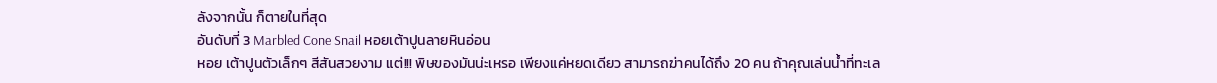ลังจากนั้น ก็ตายในที่สุด
อันดับที่ 3 Marbled Cone Snail หอยเต้าปูนลายหินอ่อน
หอย เต้าปูนตัวเล็กๆ สีสันสวยงาม แต่!!! พิษของมันน่ะเหรอ เพียงแค่หยดเดียว สามารถฆ่าคนได้ถึง 20 คน ถ้าคุณเล่นน้ำที่ทะเล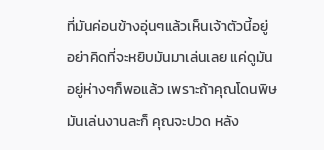ที่มันค่อนข้างอุ่นๆแล้วเห็นเจ้าตัวนี้อยู่ อย่าคิดที่จะหยิบมันมาเล่นเลย แค่ดูมันอยู่ห่างๆก็พอแล้ว เพราะถ้าคุณโดนพิษมันเล่นงานละก็ คุณจะปวด หลัง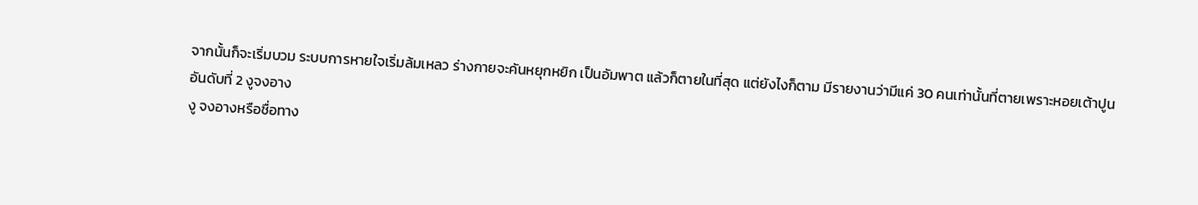จากนั้นก็จะเริ่มบวม ระบบการหายใจเริ่มล้มเหลว ร่างกายจะคันหยุกหยิก เป็นอัมพาต แล้วก็ตายในที่สุด แต่ยังไงก็ตาม มีรายงานว่ามีแค่ 30 คนเท่านั้นที่ตายเพราะหอยเต้าปูน
อันดับที่ 2 งูจงอาง
งู จงอางหรือชื่อทาง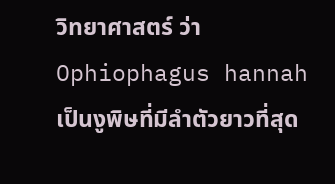วิทยาศาสตร์ ว่า Ophiophagus hannah เป็นงูพิษที่มีลำตัวยาวที่สุด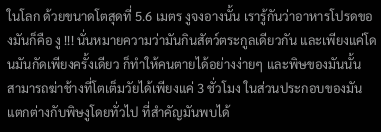ในโลก ด้วยขนาดโตสุดที่ 5.6 เมตร งูจงอางนั้น เรารู้กันว่าอาหารโปรดของมันก็คือ งู !!! นั่นหมายความว่ามันกินสัตว์ตระกูลเดียวกัน และเพียงแค่โดนมันกัดเพียงครั้งเดียว ก็ทำให้คนตายได้อย่างง่ายๆ และพิษของมันนั้น สามารถฆ่าช้างที่โตเต็มวัยได้เพียงแค่ 3 ชั่วโมง ในส่วนประกอบของมันแตกต่างกับพิษงูโดยทั่วไป ที่สำคัญมันพบได้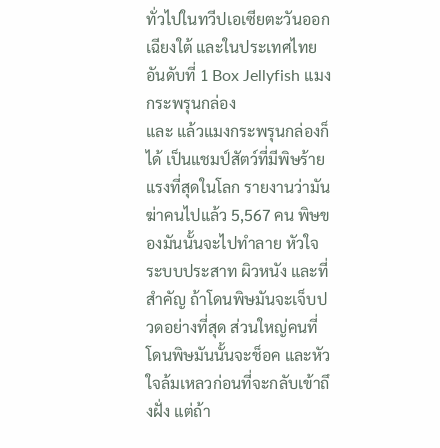ทั่วไปในทวีปเอเซียตะวันออกเฉียงใต้ และในประเทศไทย
อันดับที่ 1 Box Jellyfish แมงกระพรุนกล่อง
และ แล้วแมงกระพรุนกล่องก็ได้ เป็นแชมป์สัตว์ที่มีพิษร้ายแรงที่สุดในโลก รายงานว่ามันฆ่าคนไปแล้ว 5,567 คน พิษของมันนั้นจะไปทำลาย หัวใจ ระบบประสาท ผิวหนัง และที่สำคัญ ถ้าโดนพิษมันจะเจ็บปวดอย่างที่สุด ส่วนใหญ่คนที่โดนพิษมันนั้นจะช็อค และหัวใจล้มเหลวก่อนที่จะกลับเข้าถึงฝั่ง แต่ถ้า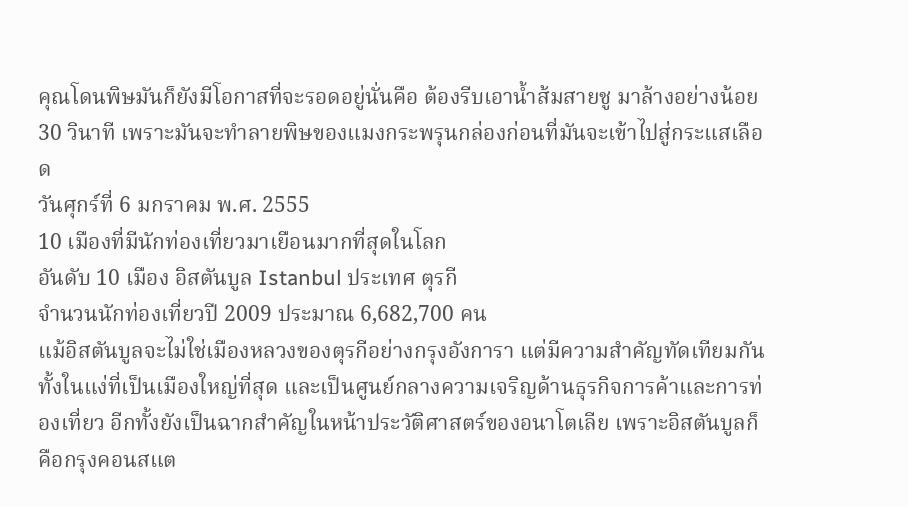คุณโดนพิษมันก็ยังมีโอกาสที่จะรอดอยู่นั่นคือ ต้องรีบเอาน้ำส้มสายชู มาล้างอย่างน้อย 30 วินาที เพราะมันจะทำลายพิษของแมงกระพรุนกล่องก่อนที่มันจะเข้าไปสู่กระแสเลือด
วันศุกร์ที่ 6 มกราคม พ.ศ. 2555
10 เมืองที่มีนักท่องเที่ยวมาเยือนมากที่สุดในโลก
อันดับ 10 เมือง อิสตันบูล Istanbul ประเทศ ตุรกี
จำนวนนักท่องเที่ยวปี 2009 ประมาณ 6,682,700 คน
แม้อิสตันบูลจะไม่ใช่เมืองหลวงของตุรกีอย่างกรุงอังการา แต่มีความสำคัญทัดเทียมกัน ทั้งในแง่ที่เป็นเมืองใหญ่ที่สุด และเป็นศูนย์กลางความเจริญด้านธุรกิจการค้าและการท่องเที่ยว อีกทั้งยังเป็นฉากสำคัญในหน้าประวัติศาสตร์ของอนาโตเลีย เพราะอิสตันบูลก็คือกรุงคอนสแต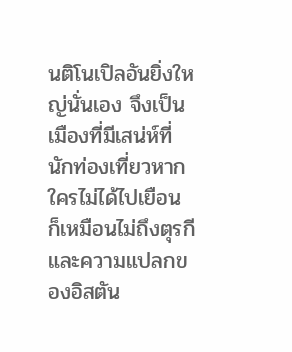นติโนเปิลอันยิ่งใหญ่นั่นเอง จึงเป็นเมืองที่มีเสน่ห์ที่นักท่องเที่ยวหากใครไม่ได้ไปเยือน ก็เหมือนไม่ถึงตุรกี และความแปลกของอิสตัน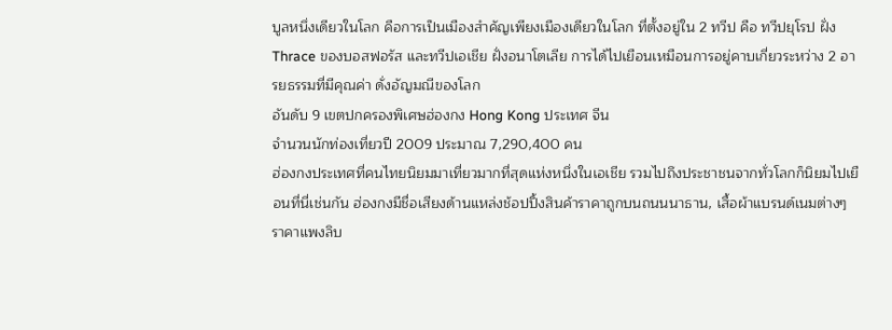บูลหนึ่งเดียวในโลก คือการเป็นเมืองสำคัญเพียงเมืองเดียวในโลก ที่ตั้งอยู่ใน 2 ทวีป คือ ทวีปยุโรป ฝั่ง Thrace ของบอสฟอรัส และทวีปเอเชีย ฝั่งอนาโตเลีย การได้ไปเยือนเหมือนการอยู่คาบเกี่ยวระหว่าง 2 อารยธรรมที่มีคุณค่า ดั่งอัญมณีของโลก
อันดับ 9 เขตปกครองพิเศษฮ่องกง Hong Kong ประเทศ จีน
จำนวนนักท่องเที่ยวปี 2009 ประมาณ 7,290,400 คน
ฮ่องกงประเทศที่คนไทยนิยมมาเที่ยวมากที่สุดแห่งหนึ่งในเอเชีย รวมไปถึงประชาชนจากทั่วโลกก็นิยมไปเยือนที่นี่เช่นกัน ฮ่องกงมีชื่อเสียงด้านแหล่งช้อปปิ้งสินค้าราคาถูกบนถนนนาธาน, เสื้อผ้าแบรนด์เนมต่างๆ ราคาแพงลิบ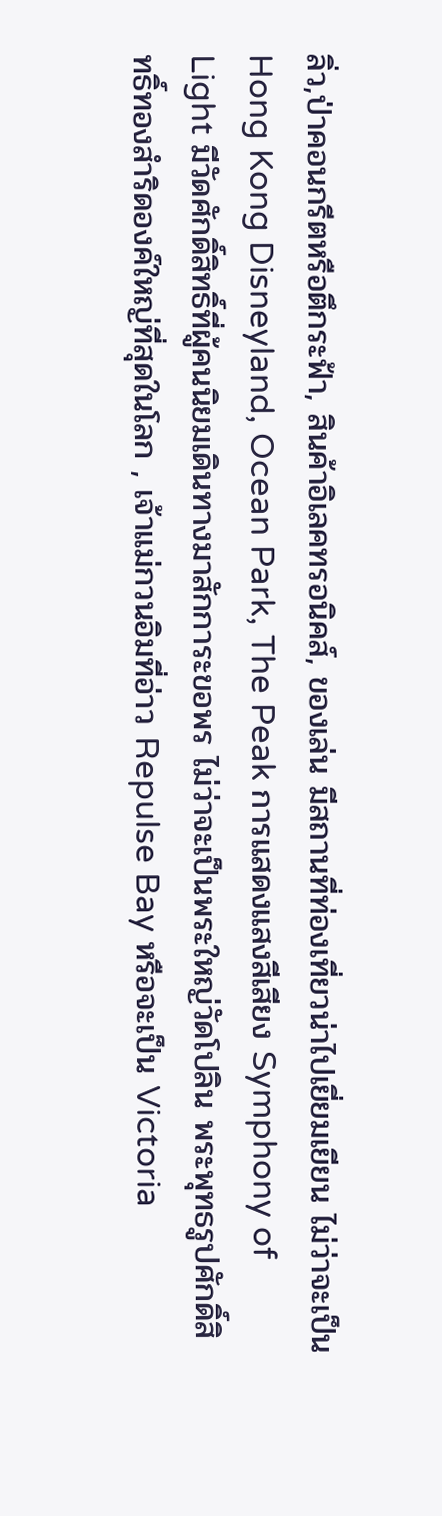ลิ่ว,ป่าคอนกรีตหรือตึกระฟ้า, สินค้าอิเลคทรอนิคส์, ของเล่น มีสถานที่ท่องเที่ยวน่าไปเยี่ยมเยียน ไม่ว่าจะเป็น Hong Kong Disneyland, Ocean Park, The Peak การแสดงแสงสีเสียง Symphony of Light มีวัดศักดิ์สิทธิ์ที่ผู้คนนิยมเดินทางมาสักการะขอพร ไม่ว่าจะเป็นพระใหญ่วัดโปลิน พระพุทธรูปศักดิ์สิทธิ์ทองสำริดองค์ใหญ่ที่สุดในโลก , เจ้าแม่กวนอิมที่อ่าว Repulse Bay หรือจะเป็น Victoria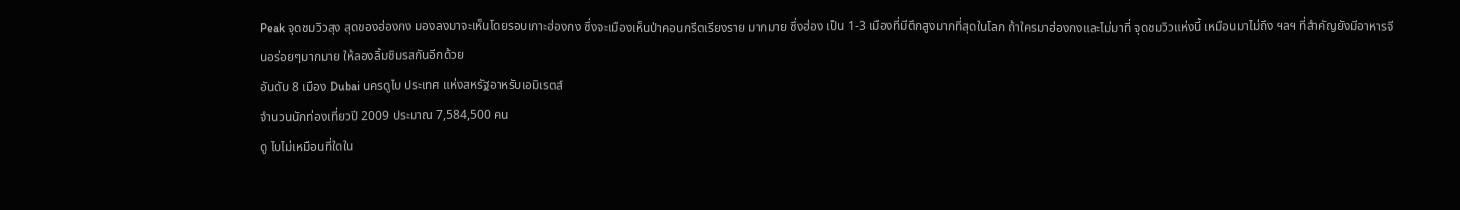Peak จุดชมวิวสุง สุดของฮ่องกง มองลงมาจะเห็นโดยรอบเกาะฮ่องกง ซึ่งจะเมืองเห็นป่าคอนกรีตเรียงราย มากมาย ซึ่งฮ่อง เป็น 1-3 เมืองที่มีตึกสูงมากที่สุดในโลก ถ้าใครมาฮ่องกงและไม่มาที่ จุดชมวิวแห่งนี้ เหมือนมาไม่ถึง ฯลฯ ที่สำคัญยังมีอาหารจีนอร่อยๆมากมาย ให้ลองลิ้มชิมรสกันอีกด้วย
อันดับ 8 เมือง Dubai นครดูไบ ประเทศ แห่งสหรัฐอาหรับเอมิเรตส์
จำนวนนักท่องเที่ยวปี 2009 ประมาณ 7,584,500 คน
ดู ไบไม่เหมือนที่ใดใน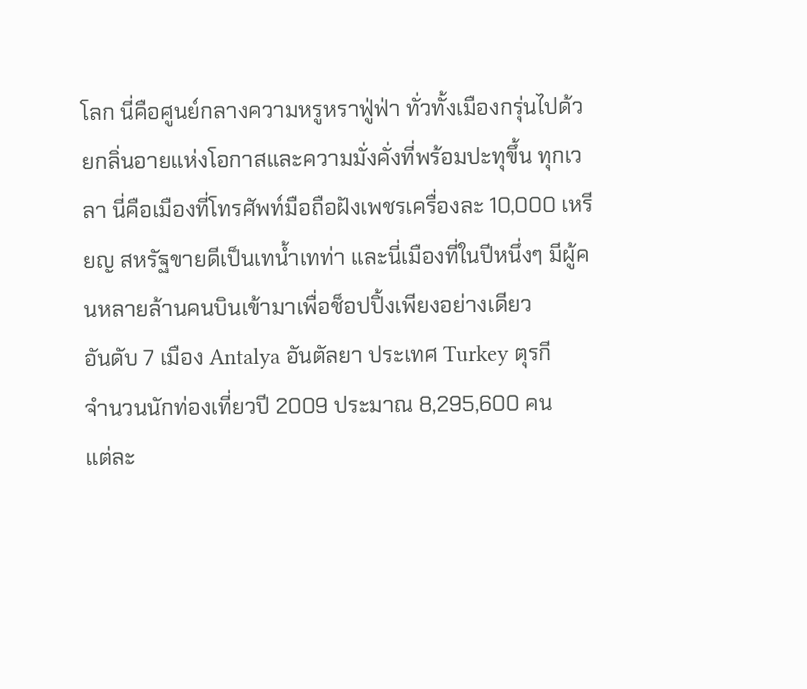โลก นี่คือศูนย์กลางความหรูหราฟู่ฟ่า ทั่วทั้งเมืองกรุ่นไปด้วยกลิ่นอายแห่งโอกาสและความมั่งคั่งที่พร้อมปะทุขึ้น ทุกเวลา นี่คือเมืองที่โทรศัพท์มือถือฝังเพชรเครื่องละ 10,000 เหรียญ สหรัฐขายดีเป็นเทน้ำเทท่า และนี่เมืองที่ในปีหนึ่งๆ มีผู้คนหลายล้านคนบินเข้ามาเพื่อช็อปปิ้งเพียงอย่างเดียว
อันดับ 7 เมือง Antalya อันตัลยา ประเทศ Turkey ตุรกี
จำนวนนักท่องเที่ยวปี 2009 ประมาณ 8,295,600 คน
แต่ละ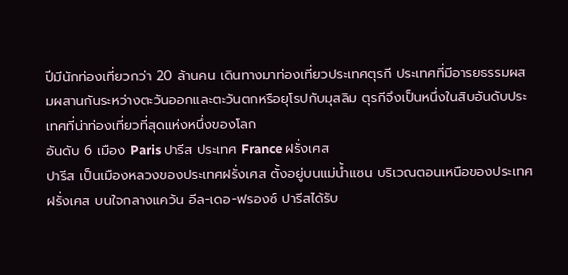ปีมีนักท่องเที่ยวกว่า 20 ล้านคน เดินทางมาท่องเที่ยวประเทศตุรกี ประเทศที่มีอารยธรรมผสมผสานกันระหว่างตะวันออกและตะวันตกหรือยุโรปกับมุสลิม ตุรกีจึงเป็นหนึ่งในสิบอันดับประเทศที่น่าท่องเที่ยวที่สุดแห่งหนึ่งของโลก
อันดับ 6 เมือง Paris ปารีส ประเทศ France ฝรั่งเศส
ปารีส เป็นเมืองหลวงของประเทศฝรั่งเศส ตั้งอยู่บนแม่น้ำแซน บริเวณตอนเหนือของประเทศฝรั่งเศส บนใจกลางแคว้น อีล-เดอ-ฟรองซ์ ปารีสได้รับ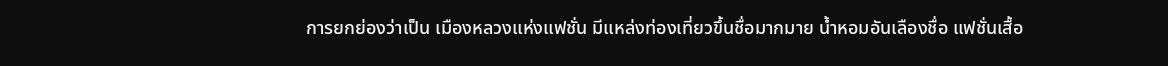การยกย่องว่าเป็น เมืองหลวงแห่งแฟชั่น มีแหล่งท่องเที่ยวขึ้นชื่อมากมาย น้ำหอมอันเลืองชื่อ แฟชั่นเสื้อ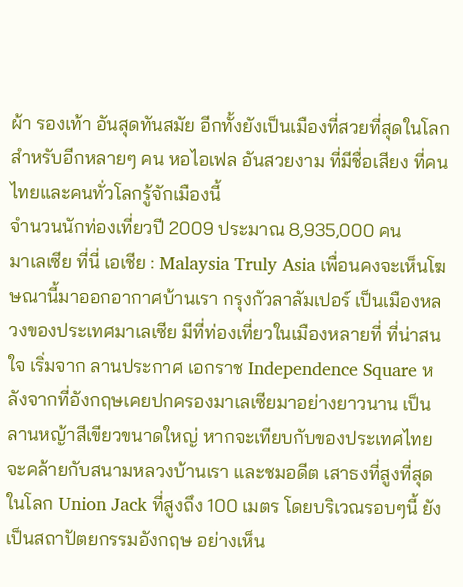ผ้า รองเท้า อันสุดทันสมัย อีกทั้งยังเป็นเมืองที่สวยที่สุดในโลกสำหรับอีกหลายๆ คน หอไอเฟล อันสวยงาม ที่มีชื่อเสียง ที่คนไทยและคนทั่วโลกรู้จักเมืองนี้
จำนวนนักท่องเที่ยวปี 2009 ประมาณ 8,935,000 คน
มาเลเซีย ที่นี่ เอเชีย : Malaysia Truly Asia เพื่อนคงจะเห็นโฆษณานี้มาออกอากาศบ้านเรา กรุงกัวลาลัมเปอร์ เป็นเมืองหลวงของประเทศมาเลเซีย มีที่ท่องเที่ยวในเมืองหลายที่ ที่น่าสนใจ เริ่มจาก ลานประกาศ เอกราช Independence Square หลังจากที่อังกฤษเคยปกครองมาเลเซียมาอย่างยาวนาน เป็นลานหญ้าสีเขียวขนาดใหญ่ หากจะเทียบกับของประเทศไทย จะคล้ายกับสนามหลวงบ้านเรา และชมอดีต เสาธงที่สูงที่สุดในโลก Union Jack ที่สูงถึง 100 เมตร โดยบริเวณรอบๆนี้ ยังเป็นสถาปัตยกรรมอังกฤษ อย่างเห็น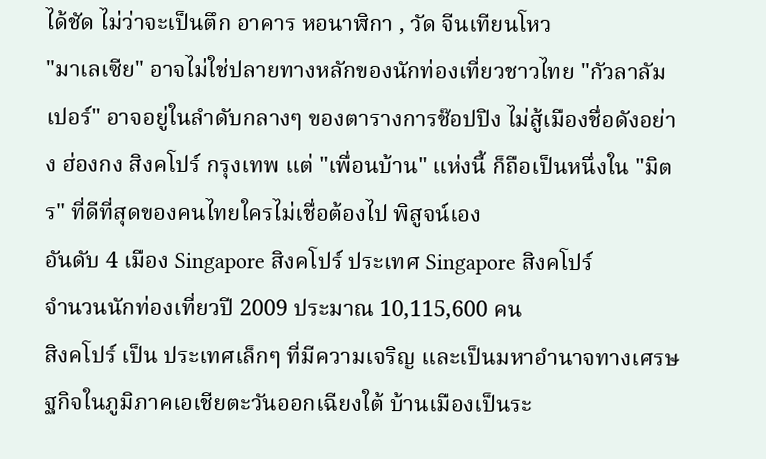ได้ชัด ไม่ว่าจะเป็นตึก อาคาร หอนาฬิกา , วัด จีนเทียนโหว
"มาเลเซีย" อาจไม่ใช่ปลายทางหลักของนักท่องเที่ยวชาวไทย "กัวลาลัมเปอร์" อาจอยู่ในลำดับกลางๆ ของตารางการช๊อปปิง ไม่สู้เมืองชื่อดังอย่าง ฮ่องกง สิงคโปร์ กรุงเทพ แต่ "เพื่อนบ้าน" แห่งนี้ ก็ถือเป็นหนึ่งใน "มิตร" ที่ดีที่สุดของคนไทยใครไม่เชื่อต้องไป พิสูจน์เอง
อันดับ 4 เมือง Singapore สิงคโปร์ ประเทศ Singapore สิงคโปร์
จำนวนนักท่องเที่ยวปี 2009 ประมาณ 10,115,600 คน
สิงคโปร์ เป็น ประเทศเล็กๆ ที่มีความเจริญ และเป็นมหาอำนาจทางเศรษฐกิจในภูมิภาคเอเชียตะวันออกเฉียงใต้ บ้านเมืองเป็นระ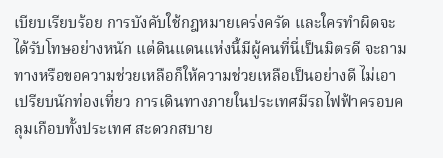เบียบเรียบร้อย การบังคับใช้กฎหมายเคร่งครัด และใครทำผิดจะได้รับโทษอย่างหนัก แต่ดินแดนแห่งนี้มีผู้คนที่นี่เป็นมิตรดี จะถามทางหรือขอความช่วยเหลือก็ให้ความช่วยเหลือเป็นอย่างดี ไม่เอาเปรียบนักท่องเที่ยว การเดินทางภายในประเทศมีรถไฟฟ้าครอบคลุมเกือบทั้งประเทศ สะดวกสบาย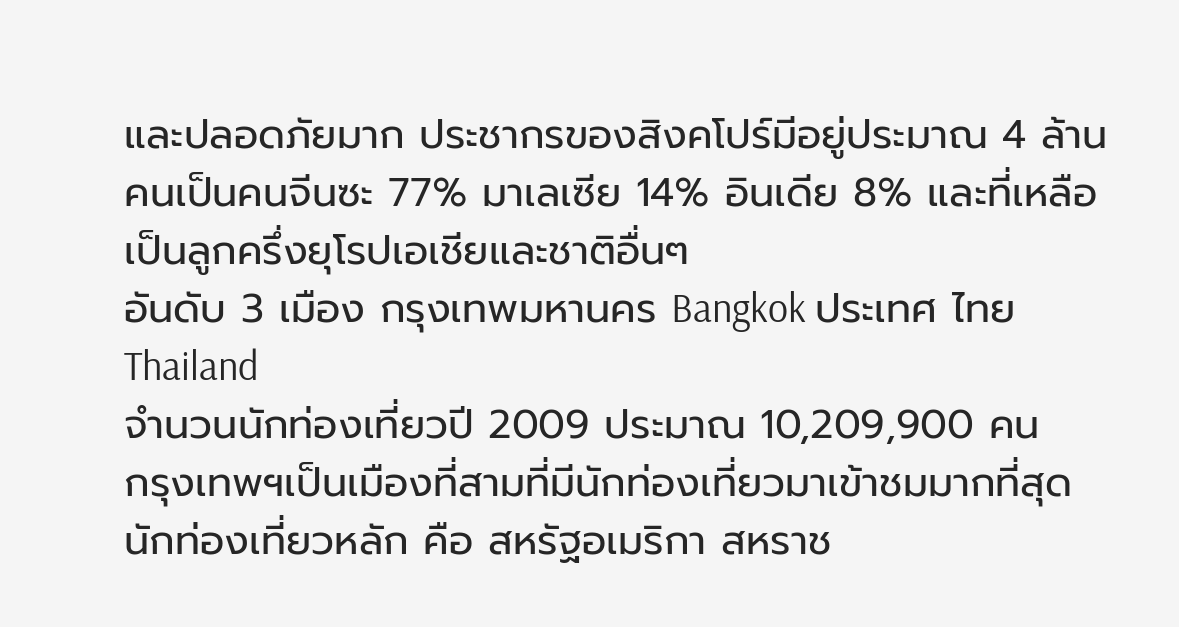และปลอดภัยมาก ประชากรของสิงคโปร์มีอยู่ประมาณ 4 ล้านคนเป็นคนจีนซะ 77% มาเลเซีย 14% อินเดีย 8% และที่เหลือเป็นลูกครึ่งยุโรปเอเชียและชาติอื่นๆ
อันดับ 3 เมือง กรุงเทพมหานคร Bangkok ประเทศ ไทย Thailand
จำนวนนักท่องเที่ยวปี 2009 ประมาณ 10,209,900 คน
กรุงเทพฯเป็นเมืองที่สามที่มีนักท่องเที่ยวมาเข้าชมมากที่สุด นักท่องเที่ยวหลัก คือ สหรัฐอเมริกา สหราช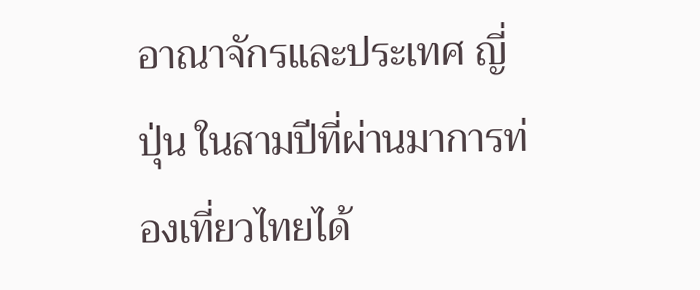อาณาจักรและประเทศ ญี่ปุ่น ในสามปีที่ผ่านมาการท่องเที่ยวไทยได้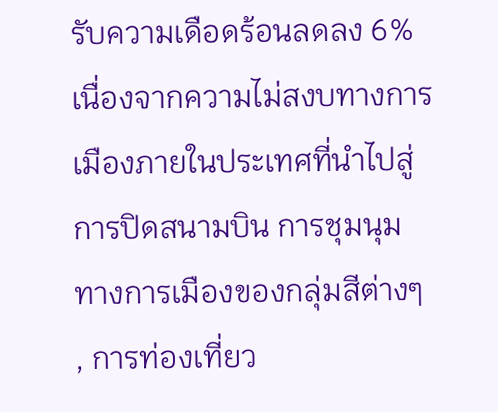รับความเดือดร้อนลดลง 6%เนื่องจากความไม่สงบทางการเมืองภายในประเทศที่นำไปสู่การปิดสนามบิน การชุมนุมทางการเมืองของกลุ่มสีต่างๆ , การท่องเที่ยว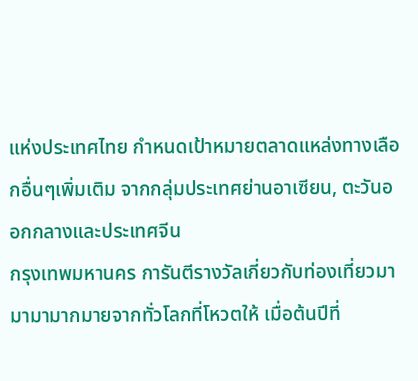แห่งประเทศไทย กำหนดเป้าหมายตลาดแหล่งทางเลือกอื่นๆเพิ่มเติม จากกลุ่มประเทศย่านอาเซียน, ตะวันออกกลางและประเทศจีน
กรุงเทพมหานคร การันตีรางวัลเกี่ยวกับท่องเที่ยวมามามามากมายจากทั่วโลกที่โหวตให้ เมื่อต้นปีที่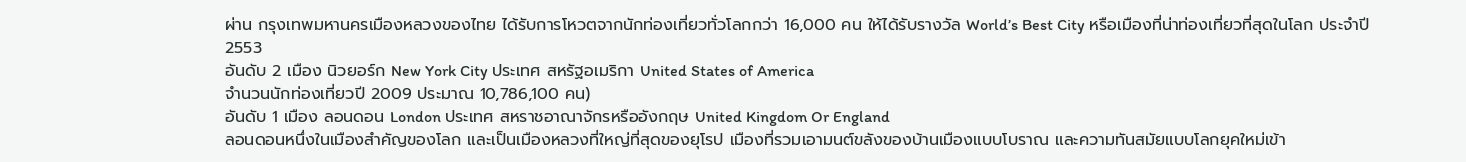ผ่าน กรุงเทพมหานครเมืองหลวงของไทย ได้รับการโหวตจากนักท่องเที่ยวทั่วโลกกว่า 16,000 คน ให้ได้รับรางวัล World’s Best City หรือเมืองที่น่าท่องเที่ยวที่สุดในโลก ประจำปี 2553
อันดับ 2 เมือง นิวยอร์ก New York City ประเทศ สหรัฐอเมริกา United States of America
จำนวนนักท่องเที่ยวปี 2009 ประมาณ 10,786,100 คน)
อันดับ 1 เมือง ลอนดอน London ประเทศ สหราชอาณาจักรหรืออังกฤษ United Kingdom Or England
ลอนดอนหนึ่งในเมืองสำคัญของโลก และเป็นเมืองหลวงที่ใหญ่ที่สุดของยุโรป เมืองที่รวมเอามนต์ขลังของบ้านเมืองแบบโบราณ และความทันสมัยแบบโลกยุคใหม่เข้า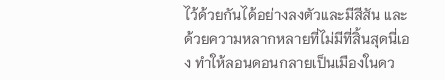ไว้ด้วยกันได้อย่างลงตัวและมีสีสัน และด้วยความหลากหลายที่ไม่มีที่สิ้นสุดนี่เอง ทำให้ลอนดอนกลายเป็นเมืองในดว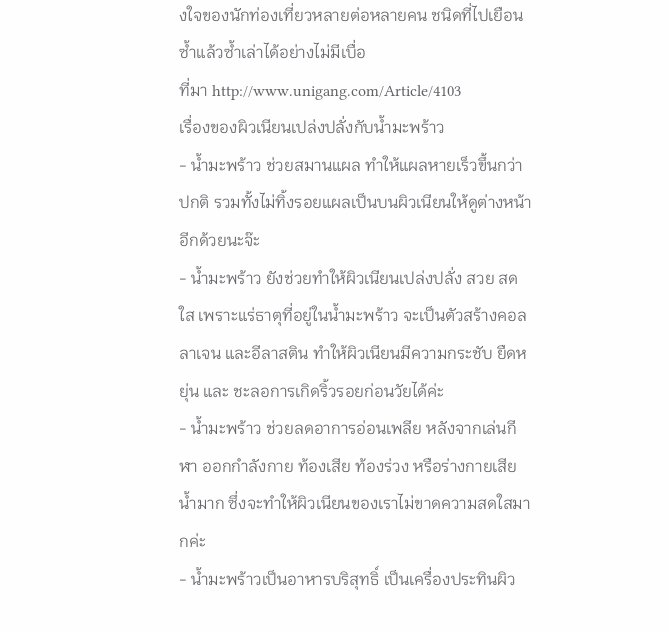งใจของนักท่องเที่ยวหลายต่อหลายคน ชนิดที่ไปเยือนซ้ำแล้วซ้ำเล่าได้อย่างไม่มีเบื่อ
ที่มา http://www.unigang.com/Article/4103
เรื่องของผิวเนียนเปล่งปลั่งกับน้ำมะพร้าว
- น้ำมะพร้าว ช่วยสมานแผล ทำให้แผลหายเร็วขึ้นกว่าปกติ รวมทั้งไม่ทิ้งรอยแผลเป็นบนผิวเนียนให้ดูต่างหน้าอีกด้วยนะจ๊ะ
- น้ำมะพร้าว ยังช่วยทำให้ผิวเนียนเปล่งปลั่ง สวย สดใส เพราะแร่ธาตุที่อยู่ในน้ำมะพร้าว จะเป็นตัวสร้างคอลลาเจน และอีลาสติน ทำให้ผิวเนียนมีความกระชับ ยืดหยุ่น และ ชะลอการเกิดริ้วรอยก่อนวัยได้ค่ะ
- น้ำมะพร้าว ช่วยลดอาการอ่อนเพลีย หลังจากเล่นกีฬา ออกกำลังกาย ท้องเสีย ท้องร่วง หรือร่างกายเสียน้ำมาก ซึ่งจะทำให้ผิวเนียนของเราไม่ขาดความสดใสมากค่ะ
- น้ำมะพร้าวเป็นอาหารบริสุทธิ์ เป็นเครื่องประทินผิว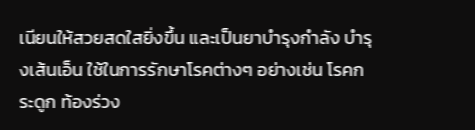เนียนให้สวยสดใสยิ่งขึ้น และเป็นยาบำรุงกำลัง บำรุงเส้นเอ็น ใช้ในการรักษาโรคต่างๆ อย่างเช่น โรคกระดูก ท้องร่วง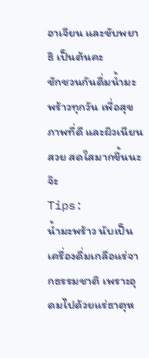อาเจียน และขับพยาธิ เป็นต้นคะ
ชักชวนกันดื่มน้ำมะพร้าวทุกวัน เพื่อสุขภาพที่ดี และผิวเนียนสวย สดใสมากขึ้นนะจ๊ะ
Tips:
น้ำมะพร้าว นับเป็นเครื่องดื่มเกลือแร่จากธรรมชาติ เพราะอุดมไปด้วยแร่ธาตุห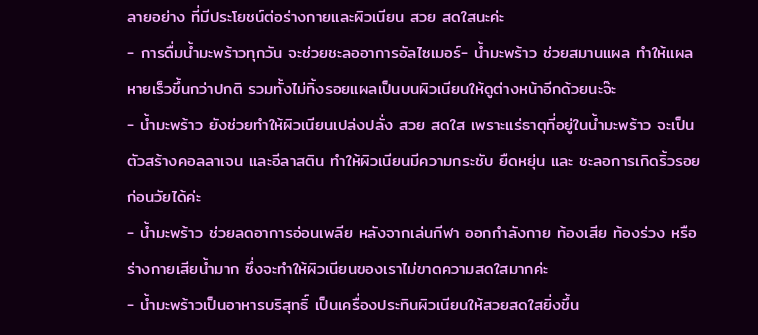ลายอย่าง ที่มีประโยชน์ต่อร่างกายและผิวเนียน สวย สดใสนะค่ะ
- การดื่มน้ำมะพร้าวทุกวัน จะช่วยชะลออาการอัลไซเมอร์- น้ำมะพร้าว ช่วยสมานแผล ทำให้แผลหายเร็วขึ้นกว่าปกติ รวมทั้งไม่ทิ้งรอยแผลเป็นบนผิวเนียนให้ดูต่างหน้าอีกด้วยนะจ๊ะ
- น้ำมะพร้าว ยังช่วยทำให้ผิวเนียนเปล่งปลั่ง สวย สดใส เพราะแร่ธาตุที่อยู่ในน้ำมะพร้าว จะเป็นตัวสร้างคอลลาเจน และอีลาสติน ทำให้ผิวเนียนมีความกระชับ ยืดหยุ่น และ ชะลอการเกิดริ้วรอยก่อนวัยได้ค่ะ
- น้ำมะพร้าว ช่วยลดอาการอ่อนเพลีย หลังจากเล่นกีฬา ออกกำลังกาย ท้องเสีย ท้องร่วง หรือร่างกายเสียน้ำมาก ซึ่งจะทำให้ผิวเนียนของเราไม่ขาดความสดใสมากค่ะ
- น้ำมะพร้าวเป็นอาหารบริสุทธิ์ เป็นเครื่องประทินผิวเนียนให้สวยสดใสยิ่งขึ้น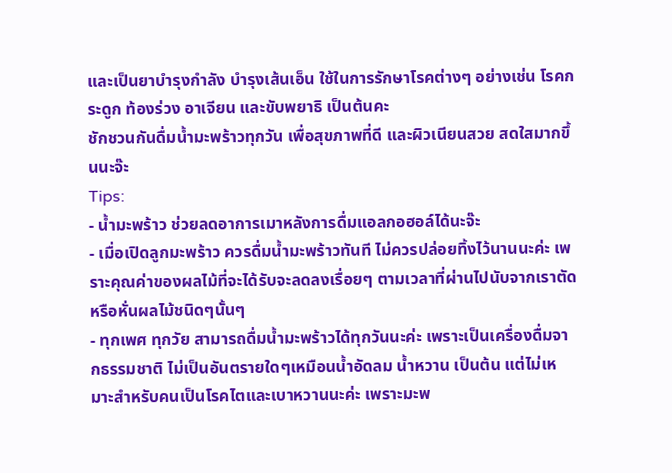และเป็นยาบำรุงกำลัง บำรุงเส้นเอ็น ใช้ในการรักษาโรคต่างๆ อย่างเช่น โรคกระดูก ท้องร่วง อาเจียน และขับพยาธิ เป็นต้นคะ
ชักชวนกันดื่มน้ำมะพร้าวทุกวัน เพื่อสุขภาพที่ดี และผิวเนียนสวย สดใสมากขึ้นนะจ๊ะ
Tips:
- น้ำมะพร้าว ช่วยลดอาการเมาหลังการดื่มแอลกอฮอล์ได้นะจ๊ะ
- เมื่อเปิดลูกมะพร้าว ควรดื่มน้ำมะพร้าวทันที ไม่ควรปล่อยทิ้งไว้นานนะค่ะ เพราะคุณค่าของผลไม้ที่จะได้รับจะลดลงเรื่อยๆ ตามเวลาที่ผ่านไปนับจากเราตัดหรือหั่นผลไม้ชนิดๆนั้นๆ
- ทุกเพศ ทุกวัย สามารถดื่มน้ำมะพร้าวได้ทุกวันนะค่ะ เพราะเป็นเครื่องดื่มจากธรรมชาติ ไม่เป็นอันตรายใดๆเหมือนน้ำอัดลม น้ำหวาน เป็นต้น แต่ไม่เหมาะสำหรับคนเป็นโรคไตและเบาหวานนะค่ะ เพราะมะพ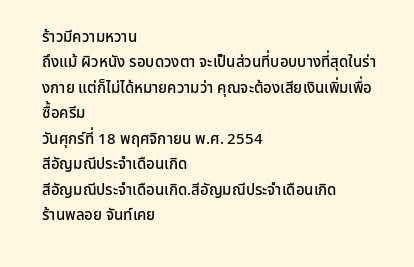ร้าวมีความหวาน
ถึงแม้ ผิวหนัง รอบดวงตา จะเป็นส่วนที่บอบบางที่สุดในร่างกาย แต่ก็ไม่ได้หมายความว่า คุณจะต้องเสียเงินเพิ่มเพื่อซื้อครีม
วันศุกร์ที่ 18 พฤศจิกายน พ.ศ. 2554
สีอัญมณีประจำเดือนเกิด
สีอัญมณีประจำเดือนเกิด.สีอัญมณีประจำเดือนเกิด
ร้านพลอย จันท์เคย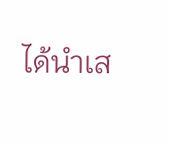ได้นำเส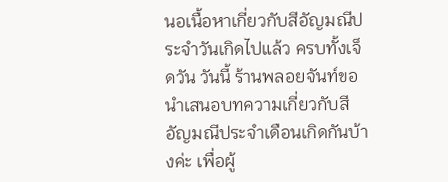นอเนื้อหาเกี่ยวกับสีอัญมณีประจำวันเกิดไปแล้ว ครบทั้งเจ็ดวัน วันนี้ ร้านพลอยจันท์ขอนำเสนอบทความเกี่ยวกับสีอัญมณีประจำเดือนเกิดกันบ้างค่ะ เพื่อผู้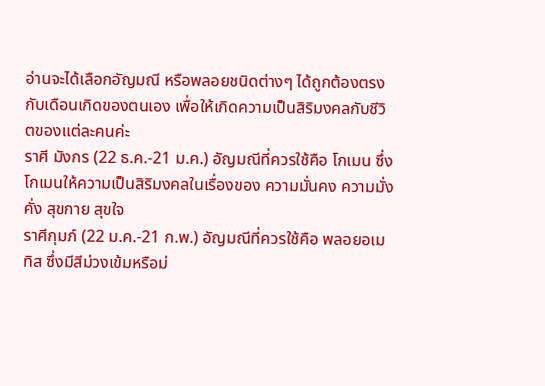อ่านจะได้เลือกอัญมณี หรือพลอยชนิดต่างๆ ได้ถูกต้องตรงกับเดือนเกิดของตนเอง เพื่อให้เกิดความเป็นสิริมงคลกับชีวิตของแต่ละคนค่ะ
ราศี มังกร (22 ธ.ค.-21 ม.ค.) อัญมณีที่ควรใช้คือ โกเมน ซึ่งโกเมนให้ความเป็นสิริมงคลในเรื่องของ ความมั่นคง ความมั่งคั่ง สุขกาย สุขใจ
ราศีกุมภ์ (22 ม.ค.-21 ก.พ.) อัญมณีที่ควรใช้คือ พลอยอเมทิส ซึ่งมีสีม่วงเข้มหรือม่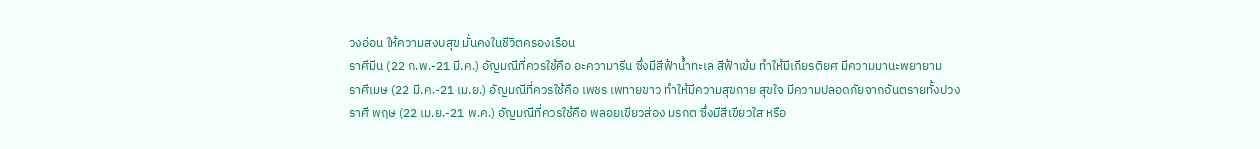วงอ่อน ให้ความสงบสุข มั่นคงในชีวิตครองเรือน
ราศีมีน (22 ก.พ.-21 มี.ค.) อัญมณีที่ควรใช้คือ อะความารีน ซึ่งมีสีฟ้าน้ำทะเล สีฟ้าเข้ม ทำให้มีเกียรติยศ มีความมานะพยายาม
ราศีเมษ (22 มี.ค.-21 เม.ย.) อัญมณีที่ควรใช้คือ เพชร เพทายขาว ทำให้มีความสุขกาย สุขใจ มีความปลอดภัยจากอันตรายทั้งปวง
ราศี พฤษ (22 เม.ย.-21 พ.ค.) อัญมณีที่ควรใช้คือ พลอยเขียวส่อง มรกต ซึ่งมีสีเขียวใส หรือ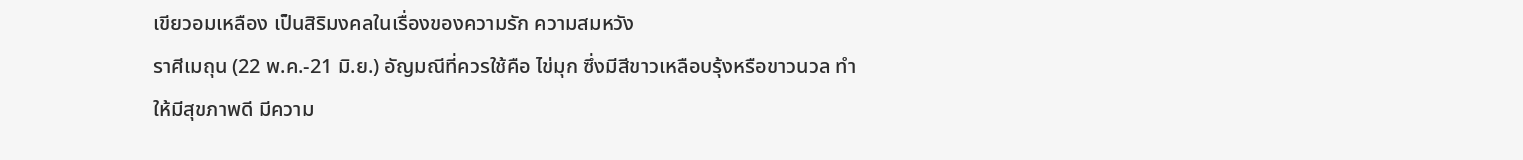เขียวอมเหลือง เป็นสิริมงคลในเรื่องของความรัก ความสมหวัง
ราศีเมถุน (22 พ.ค.-21 มิ.ย.) อัญมณีที่ควรใช้คือ ไข่มุก ซึ่งมีสีขาวเหลือบรุ้งหรือขาวนวล ทำให้มีสุขภาพดี มีความ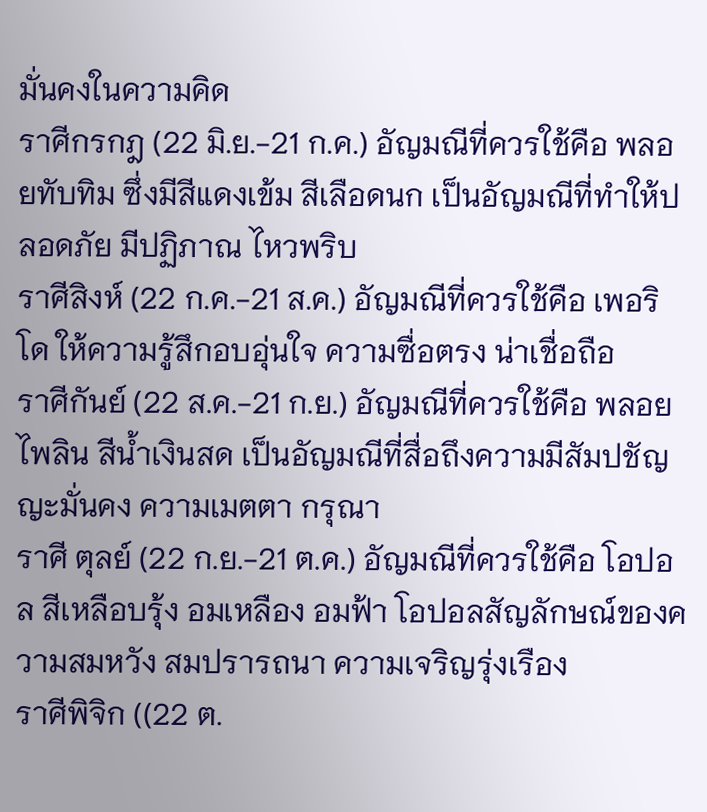มั่นคงในความคิด
ราศีกรกฎ (22 มิ.ย.-21 ก.ค.) อัญมณีที่ควรใช้คือ พลอยทับทิม ซึ่งมีสีแดงเข้ม สีเลือดนก เป็นอัญมณีที่ทำให้ปลอดภัย มีปฏิภาณ ไหวพริบ
ราศีสิงห์ (22 ก.ค.-21 ส.ค.) อัญมณีที่ควรใช้คือ เพอริโด ให้ความรู้สึกอบอุ่นใจ ความซื่อตรง น่าเชื่อถือ
ราศีกันย์ (22 ส.ค.-21 ก.ย.) อัญมณีที่ควรใช้คือ พลอยไพลิน สีน้ำเงินสด เป็นอัญมณีที่สื่อถึงความมีสัมปชัญญะมั่นคง ความเมตตา กรุณา
ราศี ตุลย์ (22 ก.ย.-21 ต.ค.) อัญมณีที่ควรใช้คือ โอปอล สีเหลือบรุ้ง อมเหลือง อมฟ้า โอปอลสัญลักษณ์ของความสมหวัง สมปรารถนา ความเจริญรุ่งเรือง
ราศีพิจิก ((22 ต.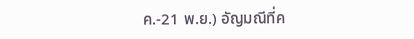ค.-21 พ.ย.) อัญมณีที่ค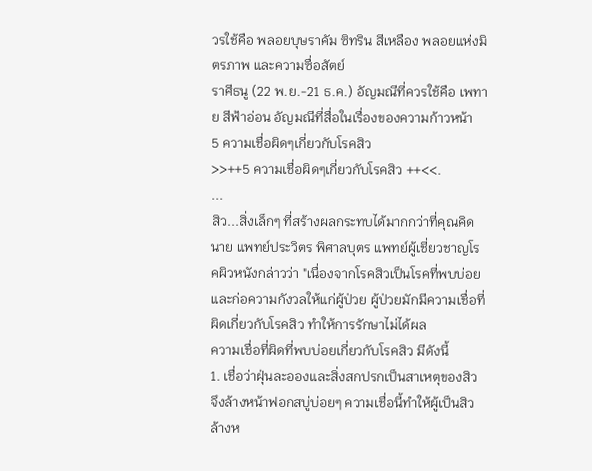วรใช้คือ พลอยบุษราคัม ซิทริน สีเหลือง พลอยแห่งมิตรภาพ และความซื่อสัตย์
ราศีธนู (22 พ.ย.-21 ธ.ค.) อัญมณีที่ควรใช้คือ เพทาย สีฟ้าอ่อน อัญมณีที่สื่อในเรื่องของความก้าวหน้า
5 ความเชื่อผิดๆเกี่ยวกับโรคสิว
>>++5 ความเชื่อผิดๆเกี่ยวกับโรคสิว ++<<.
...
สิว...สิ่งเล็กๆ ที่สร้างผลกระทบได้มากกว่าที่คุณคิด
นาย แพทย์ประวิตร พิศาลบุตร แพทย์ผู้เชี่ยวชาญโรคผิวหนังกล่าวว่า "เนื่องจากโรคสิวเป็นโรคที่พบบ่อยและก่อความกังวลให้แก่ผู้ป่วย ผู้ป่วยมักมีความเชื่อที่ผิดเกี่ยวกับโรคสิว ทำให้การรักษาไม่ได้ผล
ความเชื่อที่ผิดที่พบบ่อยเกี่ยวกับโรคสิว มีดังนี้
1. เชื่อว่าฝุ่นละอองและสิ่งสกปรกเป็นสาเหตุของสิว จึงล้างหน้าฟอกสบู่บ่อยๆ ความเชื่อนี้ทำให้ผู้เป็นสิวล้างห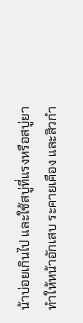น้าบ่อยเกินไป และใช้สบู่ที่แรงหรือสบู่ยา ทำให้หน้าอักเสบ ระคายเคือง และสิวกำ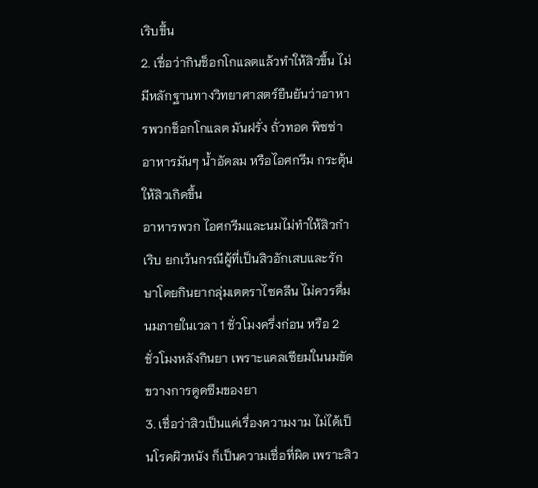เริบขึ้น
2. เชื่อว่ากินช็อกโกแลตแล้วทำให้สิวขึ้น ไม่มีหลักฐานทางวิทยาศาสตร์ยืนยันว่าอาหารพวกช็อกโกแลต มันฝรั่ง ถั่วทอด พิซซ่า อาหารมันๆ น้ำอัดลม หรือไอศกรีม กระตุ้นให้สิวเกิดขึ้น
อาหารพวก ไอศกรีมและนมไม่ทำให้สิวกำเริบ ยกเว้นกรณีผู้ที่เป็นสิวอักเสบและรักษาโดยกินยากลุ่มเตตราไซคลีน ไม่ควรดื่มนมภายในเวลา 1 ชั่วโมงครึ่งก่อน หรือ 2 ชั่วโมงหลังกินยา เพราะแคลเซียมในนมขัดขวางการดูดซึมของยา
3. เชื่อว่าสิวเป็นแค่เรื่องความงาม ไม่ได้เป็นโรคผิวหนัง ก็เป็นความเชื่อที่ผิด เพราะสิว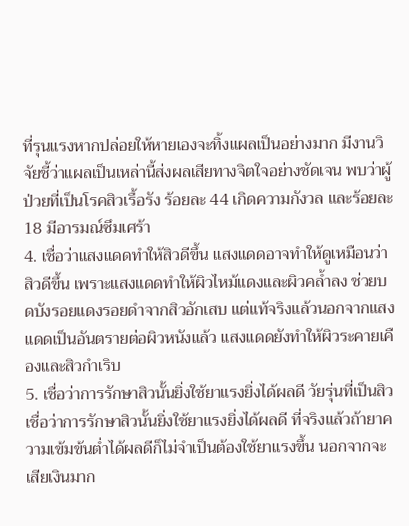ที่รุนแรงหากปล่อยให้หายเองจะทิ้งแผลเป็นอย่างมาก มีงานวิจัยชี้ว่าแผลเป็นเหล่านี้ส่งผลเสียทางจิตใจอย่างชัดเจน พบว่าผู้ป่วยที่เป็นโรคสิวเรื้อรัง ร้อยละ 44 เกิดความกังวล และร้อยละ 18 มีอารมณ์ซึมเศร้า
4. เชื่อว่าแสงแดดทำให้สิวดีขึ้น แสงแดดอาจทำให้ดูเหมือนว่าสิวดีขึ้น เพราะแสงแดดทำให้ผิวไหม้แดงและผิวคล้ำลง ช่วยบดบังรอยแดงรอยดำจากสิวอักเสบ แต่แท้จริงแล้วนอกจากแสงแดดเป็นอันตรายต่อผิวหนังแล้ว แสงแดดยังทำให้ผิวระคายเคืองและสิวกำเริบ
5. เชื่อว่าการรักษาสิวนั้นยิ่งใช้ยาแรงยิ่งได้ผลดี วัยรุ่นที่เป็นสิวเชื่อว่าการรักษาสิวนั้นยิ่งใช้ยาแรงยิ่งได้ผลดี ที่จริงแล้วถ้ายาความเข้มข้นต่ำได้ผลดีก็ไม่จำเป็นต้องใช้ยาแรงขึ้น นอกจากจะเสียเงินมาก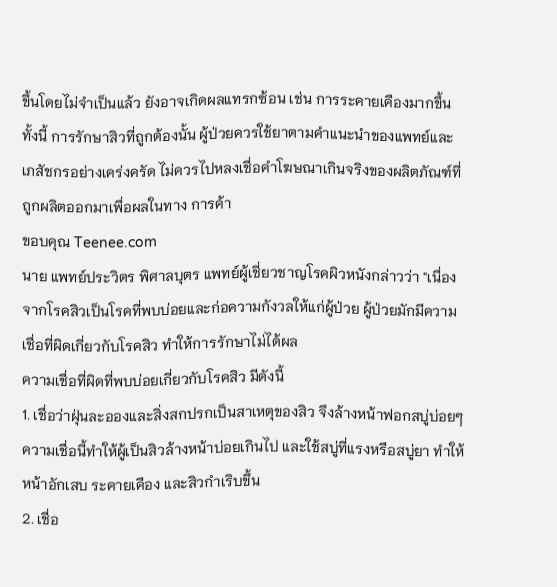ขึ้นโดยไม่จำเป็นแล้ว ยังอาจเกิดผลแทรกซ้อน เช่น การระคายเคืองมากขึ้น
ทั้งนี้ การรักษาสิวที่ถูกต้องนั้น ผู้ป่วยควรใช้ยาตามคำแนะนำของแพทย์และเภสัชกรอย่างเคร่งครัด ไม่ควรไปหลงเชื่อคำโฆษณาเกินจริงของผลิตภัณฑ์ที่ถูกผลิตออกมาเพื่อผลในทาง การค้า
ขอบคุณ Teenee.com
นาย แพทย์ประวิตร พิศาลบุตร แพทย์ผู้เชี่ยวชาญโรคผิวหนังกล่าวว่า "เนื่องจากโรคสิวเป็นโรคที่พบบ่อยและก่อความกังวลให้แก่ผู้ป่วย ผู้ป่วยมักมีความเชื่อที่ผิดเกี่ยวกับโรคสิว ทำให้การรักษาไม่ได้ผล
ความเชื่อที่ผิดที่พบบ่อยเกี่ยวกับโรคสิว มีดังนี้
1. เชื่อว่าฝุ่นละอองและสิ่งสกปรกเป็นสาเหตุของสิว จึงล้างหน้าฟอกสบู่บ่อยๆ ความเชื่อนี้ทำให้ผู้เป็นสิวล้างหน้าบ่อยเกินไป และใช้สบู่ที่แรงหรือสบู่ยา ทำให้หน้าอักเสบ ระคายเคือง และสิวกำเริบขึ้น
2. เชื่อ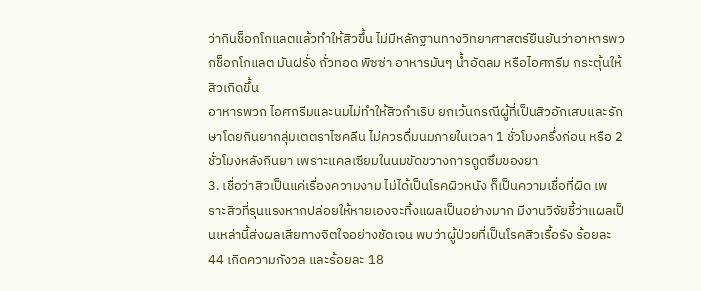ว่ากินช็อกโกแลตแล้วทำให้สิวขึ้น ไม่มีหลักฐานทางวิทยาศาสตร์ยืนยันว่าอาหารพวกช็อกโกแลต มันฝรั่ง ถั่วทอด พิซซ่า อาหารมันๆ น้ำอัดลม หรือไอศกรีม กระตุ้นให้สิวเกิดขึ้น
อาหารพวก ไอศกรีมและนมไม่ทำให้สิวกำเริบ ยกเว้นกรณีผู้ที่เป็นสิวอักเสบและรักษาโดยกินยากลุ่มเตตราไซคลีน ไม่ควรดื่มนมภายในเวลา 1 ชั่วโมงครึ่งก่อน หรือ 2 ชั่วโมงหลังกินยา เพราะแคลเซียมในนมขัดขวางการดูดซึมของยา
3. เชื่อว่าสิวเป็นแค่เรื่องความงาม ไม่ได้เป็นโรคผิวหนัง ก็เป็นความเชื่อที่ผิด เพราะสิวที่รุนแรงหากปล่อยให้หายเองจะทิ้งแผลเป็นอย่างมาก มีงานวิจัยชี้ว่าแผลเป็นเหล่านี้ส่งผลเสียทางจิตใจอย่างชัดเจน พบว่าผู้ป่วยที่เป็นโรคสิวเรื้อรัง ร้อยละ 44 เกิดความกังวล และร้อยละ 18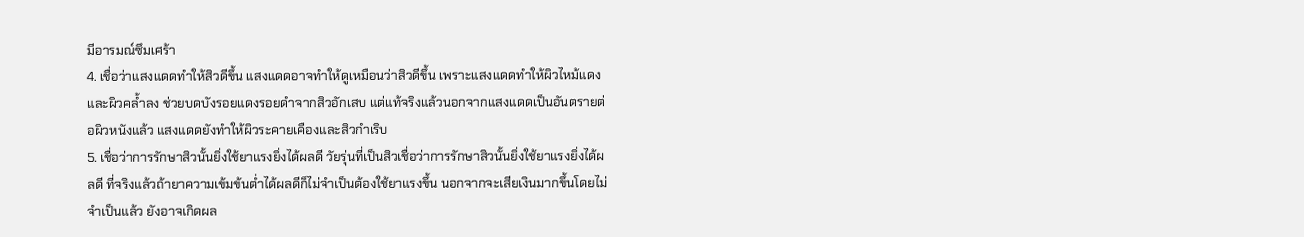มีอารมณ์ซึมเศร้า
4. เชื่อว่าแสงแดดทำให้สิวดีขึ้น แสงแดดอาจทำให้ดูเหมือนว่าสิวดีขึ้น เพราะแสงแดดทำให้ผิวไหม้แดงและผิวคล้ำลง ช่วยบดบังรอยแดงรอยดำจากสิวอักเสบ แต่แท้จริงแล้วนอกจากแสงแดดเป็นอันตรายต่อผิวหนังแล้ว แสงแดดยังทำให้ผิวระคายเคืองและสิวกำเริบ
5. เชื่อว่าการรักษาสิวนั้นยิ่งใช้ยาแรงยิ่งได้ผลดี วัยรุ่นที่เป็นสิวเชื่อว่าการรักษาสิวนั้นยิ่งใช้ยาแรงยิ่งได้ผลดี ที่จริงแล้วถ้ายาความเข้มข้นต่ำได้ผลดีก็ไม่จำเป็นต้องใช้ยาแรงขึ้น นอกจากจะเสียเงินมากขึ้นโดยไม่จำเป็นแล้ว ยังอาจเกิดผล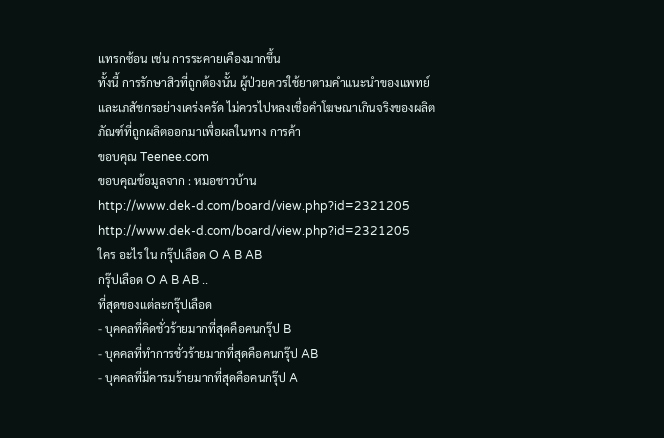แทรกซ้อน เช่น การระคายเคืองมากขึ้น
ทั้งนี้ การรักษาสิวที่ถูกต้องนั้น ผู้ป่วยควรใช้ยาตามคำแนะนำของแพทย์และเภสัชกรอย่างเคร่งครัด ไม่ควรไปหลงเชื่อคำโฆษณาเกินจริงของผลิตภัณฑ์ที่ถูกผลิตออกมาเพื่อผลในทาง การค้า
ขอบคุณ Teenee.com
ขอบคุณข้อมูลจาก : หมอชาวบ้าน
http://www.dek-d.com/board/view.php?id=2321205
http://www.dek-d.com/board/view.php?id=2321205
ใคร อะไร ใน กรุ๊ปเลือด O A B AB
กรุ๊ปเลือด O A B AB ..
ที่สุดของแต่ละกรุ๊ปเลือด
- บุคคลที่คิดชั่วร้ายมากที่สุดคือคนกรุ๊ป B
- บุคคลที่ทำการชั่วร้ายมากที่สุดคือคนกรุ๊ป AB
- บุคคลที่มีคารมร้ายมากที่สุดคือคนกรุ๊ป A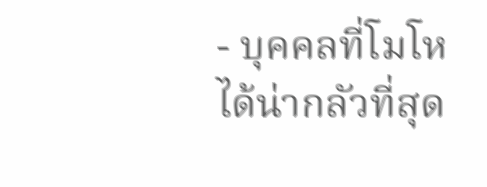- บุคคลที่โมโหได้น่ากลัวที่สุด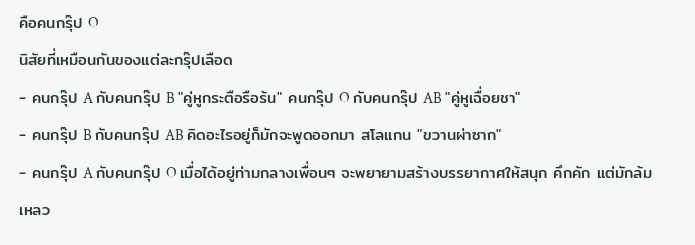คือคนกรุ๊ป O
นิสัยที่เหมือนกันของแต่ละกรุ๊ปเลือด
- คนกรุ๊ป A กับคนกรุ๊ป B "คู่หูกระตือรือร้น" คนกรุ๊ป O กับคนกรุ๊ป AB "คู่หูเฉื่อยชา"
- คนกรุ๊ป B กับคนกรุ๊ป AB คิดอะไรอยู่ก็มักจะพูดออกมา สโลแกน "ขวานผ่าซาก"
- คนกรุ๊ป A กับคนกรุ๊ป O เมื่อได้อยู่ท่ามกลางเพื่อนๆ จะพยายามสร้างบรรยากาศให้สนุก คึกคัก แต่มักล้มเหลว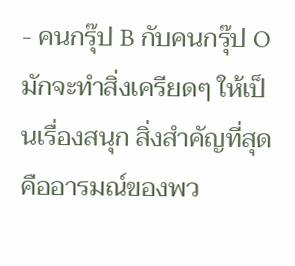- คนกรุ๊ป B กับคนกรุ๊ป O มักจะทำสิ่งเครียดๆ ให้เป็นเรื่องสนุก สิ่งสำคัญที่สุดคืออารมณ์ของพว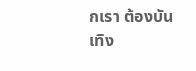กเรา ต้องบันเทิง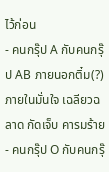ไว้ก่อน
- คนกรุ๊ป A กับคนกรุ๊ป AB ภายนอกติ๋ม(?) ภายในมั่นใจ เฉลียวฉลาด กัดเจ็บ คารมร้าย
- คนกรุ๊ป O กับคนกรุ๊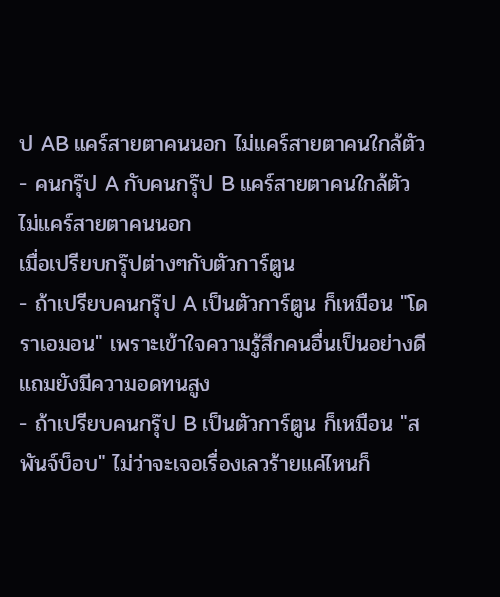ป AB แคร์สายตาคนนอก ไม่แคร์สายตาคนใกล้ตัว
- คนกรุ๊ป A กับคนกรุ๊ป B แคร์สายตาคนใกล้ตัว ไม่แคร์สายตาคนนอก
เมื่อเปรียบกรุ๊ปต่างๆกับตัวการ์ตูน
- ถ้าเปรียบคนกรุ๊ป A เป็นตัวการ์ตูน ก็เหมือน "โดราเอมอน" เพราะเข้าใจความรู้สึกคนอื่นเป็นอย่างดี แถมยังมีความอดทนสูง
- ถ้าเปรียบคนกรุ๊ป B เป็นตัวการ์ตูน ก็เหมือน "สพันจ์บ็อบ" ไม่ว่าจะเจอเรื่องเลวร้ายแค่ไหนก็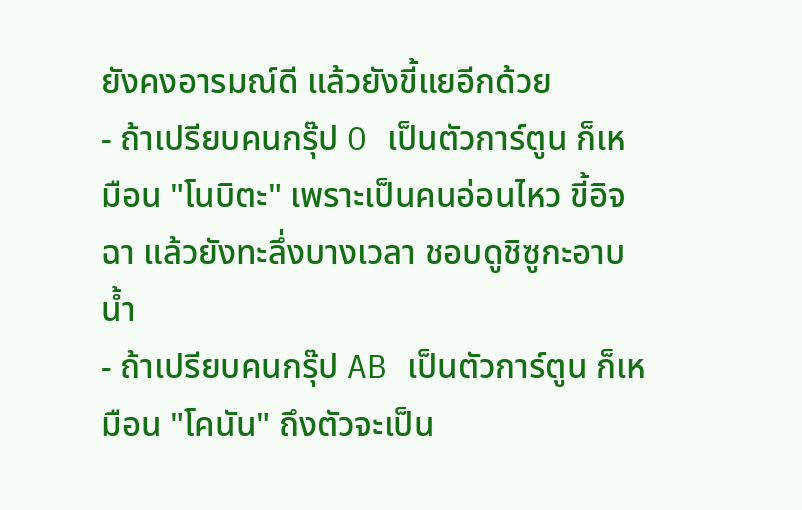ยังคงอารมณ์ดี แล้วยังขี้แยอีกด้วย
- ถ้าเปรียบคนกรุ๊ป O เป็นตัวการ์ตูน ก็เหมือน "โนบิตะ" เพราะเป็นคนอ่อนไหว ขี้อิจฉา แล้วยังทะลึ่งบางเวลา ชอบดูชิซูกะอาบน้ำ
- ถ้าเปรียบคนกรุ๊ป AB เป็นตัวการ์ตูน ก็เหมือน "โคนัน" ถึงตัวจะเป็น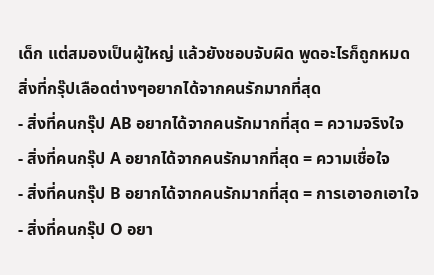เด็ก แต่สมองเป็นผู้ใหญ่ แล้วยังชอบจับผิด พูดอะไรก็ถูกหมด
สิ่งที่กรุ๊ปเลือดต่างๆอยากได้จากคนรักมากที่สุด
- สิ่งที่คนกรุ๊ป AB อยากได้จากคนรักมากที่สุด = ความจริงใจ
- สิ่งที่คนกรุ๊ป A อยากได้จากคนรักมากที่สุด = ความเชื่อใจ
- สิ่งที่คนกรุ๊ป B อยากได้จากคนรักมากที่สุด = การเอาอกเอาใจ
- สิ่งที่คนกรุ๊ป O อยา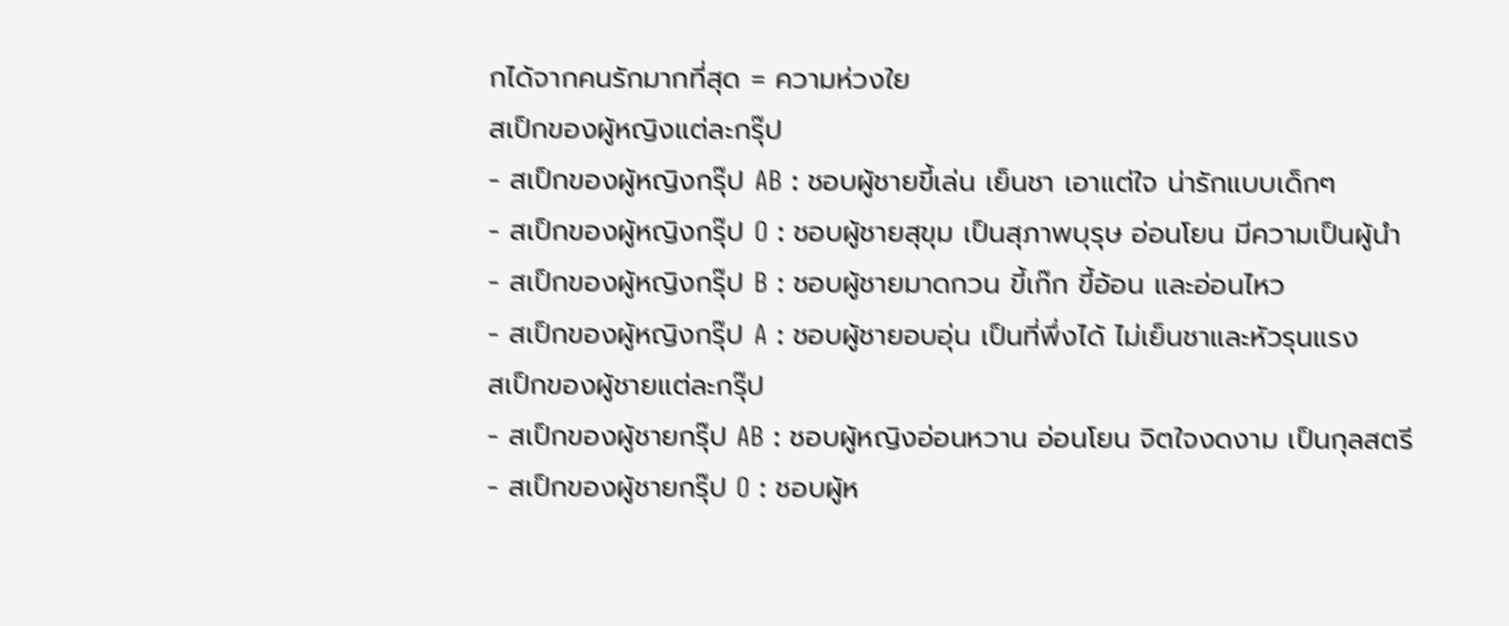กได้จากคนรักมากที่สุด = ความห่วงใย
สเป็กของผู้หญิงแต่ละกรุ๊ป
- สเป็กของผู้หญิงกรุ๊ป AB : ชอบผู้ชายขี้เล่น เย็นชา เอาแต่ใจ น่ารักแบบเด็กๆ
- สเป็กของผู้หญิงกรุ๊ป O : ชอบผู้ชายสุขุม เป็นสุภาพบุรุษ อ่อนโยน มีความเป็นผู้นำ
- สเป็กของผู้หญิงกรุ๊ป B : ชอบผู้ชายมาดกวน ขี้เก๊ก ขี้อ้อน และอ่อนไหว
- สเป็กของผู้หญิงกรุ๊ป A : ชอบผู้ชายอบอุ่น เป็นที่พึ่งได้ ไม่เย็นชาและหัวรุนแรง
สเป็กของผู้ชายแต่ละกรุ๊ป
- สเป็กของผู้ชายกรุ๊ป AB : ชอบผู้หญิงอ่อนหวาน อ่อนโยน จิตใจงดงาม เป็นกุลสตรี
- สเป็กของผู้ชายกรุ๊ป O : ชอบผู้ห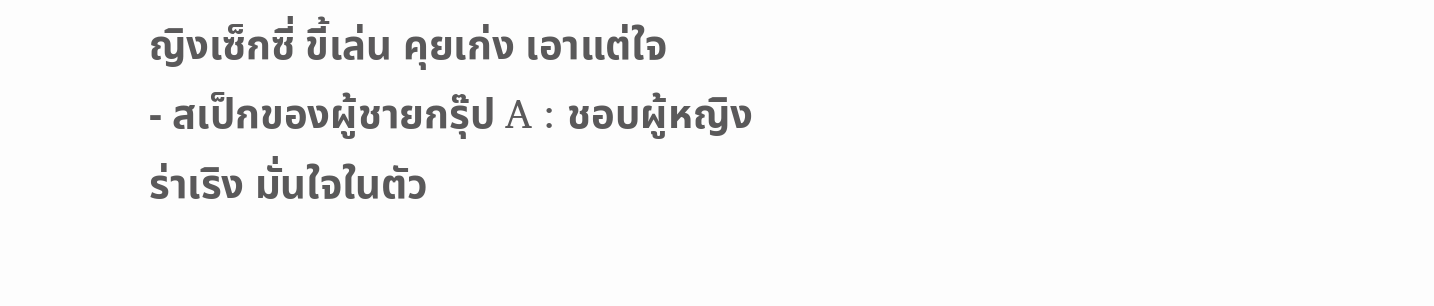ญิงเซ็กซี่ ขี้เล่น คุยเก่ง เอาแต่ใจ
- สเป็กของผู้ชายกรุ๊ป A : ชอบผู้หญิงร่าเริง มั่นใจในตัว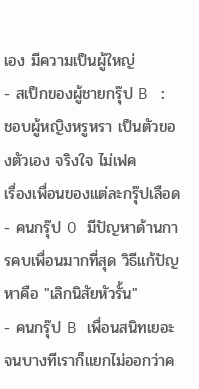เอง มีความเป็นผู้ใหญ่
- สเป็กของผู้ชายกรุ๊ป B : ชอบผู้หญิงหรูหรา เป็นตัวของตัวเอง จริงใจ ไม่เฟค
เรื่องเพื่อนของแต่ละกรุ๊ปเลือด
- คนกรุ๊ป O มีปัญหาด้านการคบเพื่อนมากที่สุด วิธีแก้ปัญหาคือ "เลิกนิสัยหัวรั้น"
- คนกรุ๊ป B เพื่อนสนิทเยอะ จนบางทีเราก็แยกไม่ออกว่าค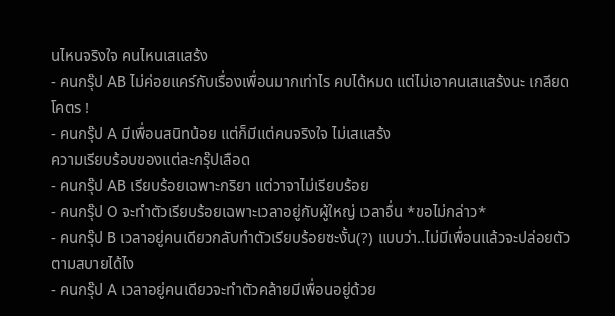นไหนจริงใจ คนไหนเสแสร้ง
- คนกรุ๊ป AB ไม่ค่อยแคร์กับเรื่องเพื่อนมากเท่าไร คบได้หมด แต่ไม่เอาคนเสแสร้งนะ เกลียดโคตร !
- คนกรุ๊ป A มีเพื่อนสนิทน้อย แต่ก็มีแต่คนจริงใจ ไม่เสแสร้ง
ความเรียบร้อบของแต่ละกรุ๊ปเลือด
- คนกรุ๊ป AB เรียบร้อยเฉพาะกริยา แต่วาจาไม่เรียบร้อย
- คนกรุ๊ป O จะทำตัวเรียบร้อยเฉพาะเวลาอยู่กับผู้ใหญ่ เวลาอื่น *ขอไม่กล่าว*
- คนกรุ๊ป B เวลาอยู่คนเดียวกลับทำตัวเรียบร้อยซะงั้น(?) แบบว่า..ไม่มีเพื่อนแล้วจะปล่อยตัวตามสบายได้ไง
- คนกรุ๊ป A เวลาอยู่คนเดียวจะทำตัวคล้ายมีเพื่อนอยู่ด้วย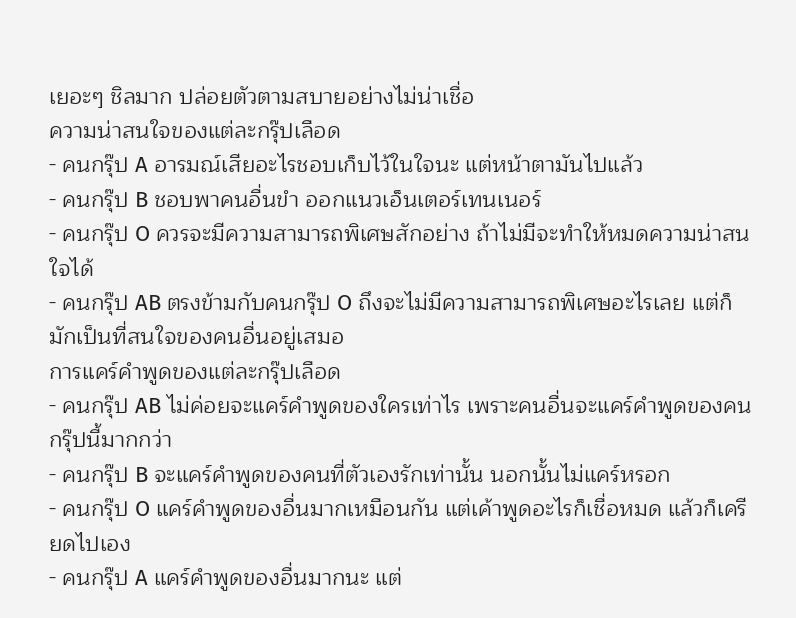เยอะๆ ชิลมาก ปล่อยตัวตามสบายอย่างไม่น่าเชื่อ
ความน่าสนใจของแต่ละกรุ๊ปเลือด
- คนกรุ๊ป A อารมณ์เสียอะไรชอบเก็บไว้ในใจนะ แต่หน้าตามันไปแล้ว
- คนกรุ๊ป B ชอบพาคนอื่นขำ ออกแนวเอ็นเตอร์เทนเนอร์
- คนกรุ๊ป O ควรจะมีความสามารถพิเศษสักอย่าง ถ้าไม่มีจะทำให้หมดความน่าสนใจได้
- คนกรุ๊ป AB ตรงข้ามกับคนกรุ๊ป O ถึงจะไม่มีความสามารถพิเศษอะไรเลย แต่ก็มักเป็นที่สนใจของคนอื่นอยู่เสมอ
การแคร์คำพูดของแต่ละกรุ๊ปเลือด
- คนกรุ๊ป AB ไม่ค่อยจะแคร์คำพูดของใครเท่าไร เพราะคนอื่นจะแคร์คำพูดของคนกรุ๊ปนี้มากกว่า
- คนกรุ๊ป B จะแคร์คำพูดของคนที่ตัวเองรักเท่านั้น นอกนั้นไม่แคร์หรอก
- คนกรุ๊ป O แคร์คำพูดของอื่นมากเหมือนกัน แต่เค้าพูดอะไรก็เชื่อหมด แล้วก็เครียดไปเอง
- คนกรุ๊ป A แคร์คำพูดของอื่นมากนะ แต่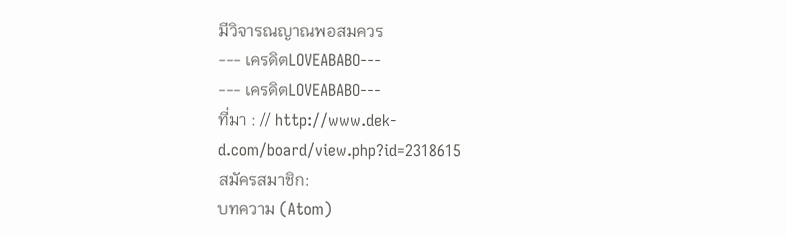มีวิจารณญาณพอสมควร
--- เครดิตLOVEABABO---
--- เครดิตLOVEABABO---
ที่มา : // http://www.dek-d.com/board/view.php?id=2318615
สมัครสมาชิก:
บทความ (Atom)